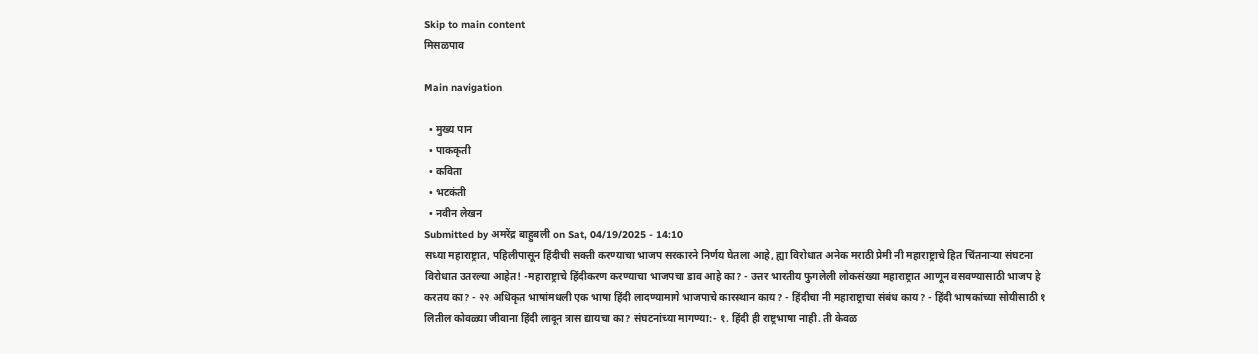Skip to main content
मिसळपाव

Main navigation

  • मुख्य पान
  • पाककृती
  • कविता
  • भटकंती
  • नवीन लेखन
Submitted by अमरेंद्र बाहुबली on Sat, 04/19/2025 - 14:10
सध्या महाराष्ट्रात, पहिलीपासून हिंदीची सक्ती करण्याचा भाजप सरकारने निर्णय घेतला आहे, ह्या विरोधात अनेक मराठी प्रेमी नी महाराष्ट्राचे हित चिंतनाऱ्या संघटना विरोधात उतरल्या आहेत! -महाराष्ट्राचे हिंदीकरण करण्याचा भाजपचा डाव आहे का? - उत्तर भारतीय फुगलेली लोकसंख्या महाराष्ट्रात आणून वसवण्यासाठी भाजप हे करतय का? - २२ अधिकृत भाषांमधली एक भाषा हिंदी लादण्यामागे भाजपाचे कारस्थान काय? - हिंदीचा नी महाराष्ट्राचा संबंध काय? - हिंदी भाषकांच्या सोयीसाठी १ लितील कोवळ्या जीवाना हिंदी लादून त्रास द्यायचा का? संघटनांच्या मागण्या:- १. हिंदी ही राष्ट्रभाषा नाही. ती केवळ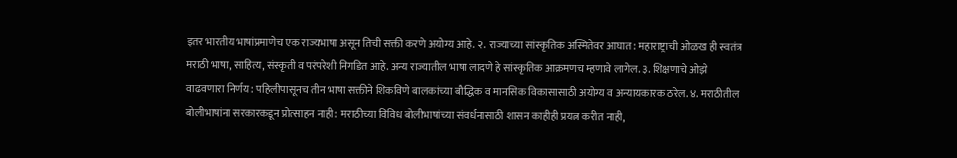इतर भारतीय भाषांप्रमाणेच एक राज्यभाषा असून तिची सक्ती करणे अयोग्य आहे. २. राज्याच्या सांस्कृतिक अस्मितेवर आघात: महाराष्ट्राची ओळख ही स्वतंत्र मराठी भाषा, साहित्य, संस्कृती व परंपरेशी निगडित आहे. अन्य राज्यातील भाषा लादणे हे सांस्कृतिक आक्रमणच म्हणावे लागेल. ३. शिक्षणाचे ओझे वाढवणारा निर्णय: पहिलीपासूनच तीन भाषा सक्तीने शिकविणे बालकांच्या बौद्धिक व मानसिक विकासासाठी अयोग्य व अन्यायकारक ठरेल. ४. मराठीतील बोलीभाषांना सरकारकडून प्रोत्साहन नाही: मराठीच्या विविध बोलीभाषांच्या संवर्धनासाठी शासन काहीही प्रयत्न करीत नाही,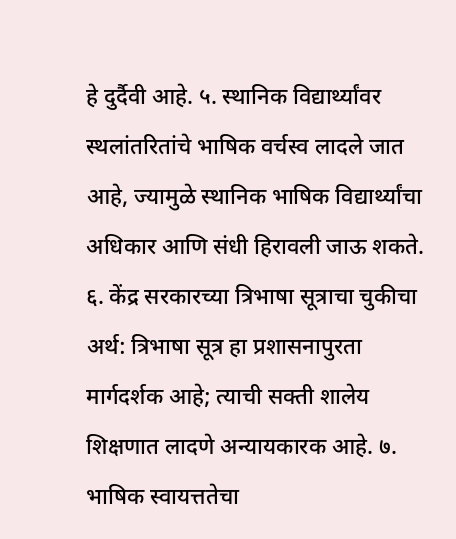हे दुर्दैवी आहे. ५. स्थानिक विद्यार्थ्यांवर स्थलांतरितांचे भाषिक वर्चस्व लादले जात आहे, ज्यामुळे स्थानिक भाषिक विद्यार्थ्यांचा अधिकार आणि संधी हिरावली जाऊ शकते. ६. केंद्र सरकारच्या त्रिभाषा सूत्राचा चुकीचा अर्थ: त्रिभाषा सूत्र हा प्रशासनापुरता मार्गदर्शक आहे; त्याची सक्ती शालेय शिक्षणात लादणे अन्यायकारक आहे. ७. भाषिक स्वायत्ततेचा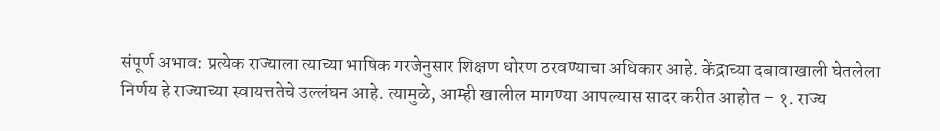संपूर्ण अभाव: प्रत्येक राज्याला त्याच्या भाषिक गरजेनुसार शिक्षण धोरण ठरवण्याचा अधिकार आहे. केंद्राच्या दबावाखाली घेतलेला निर्णय हे राज्याच्या स्वायत्ततेचे उल्लंघन आहे. त्यामुळे, आम्ही खालील मागण्या आपल्यास सादर करीत आहोत – १. राज्य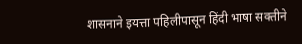शासनाने इयत्ता पहिलीपासून हिंदी भाषा सक्तीने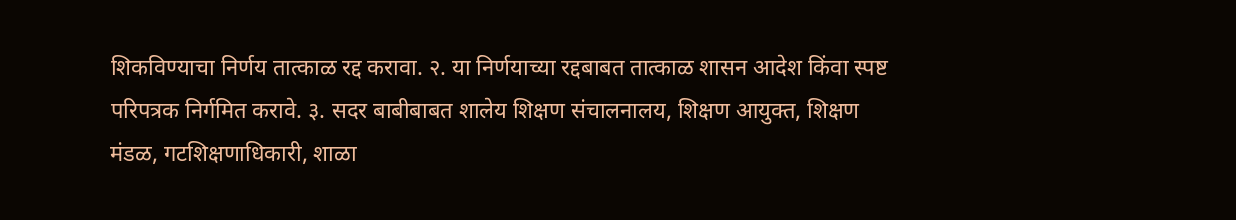शिकविण्याचा निर्णय तात्काळ रद्द करावा. २. या निर्णयाच्या रद्दबाबत तात्काळ शासन आदेश किंवा स्पष्ट परिपत्रक निर्गमित करावे. ३. सदर बाबीबाबत शालेय शिक्षण संचालनालय, शिक्षण आयुक्त, शिक्षण मंडळ, गटशिक्षणाधिकारी, शाळा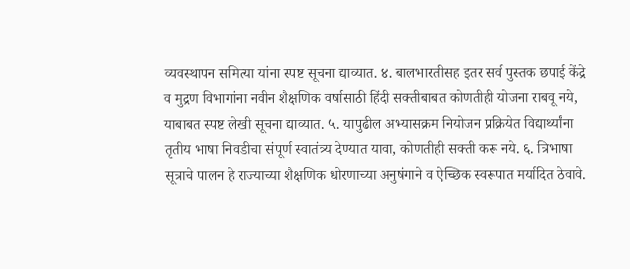व्यवस्थापन समित्या यांना स्पष्ट सूचना द्याव्यात. ४. बालभारतीसह इतर सर्व पुस्तक छपाई केंद्रे व मुद्रण विभागांना नवीन शैक्षणिक वर्षासाठी हिंदी सक्तीबाबत कोणतीही योजना राबवू नये, याबाबत स्पष्ट लेखी सूचना द्याव्यात. ५. यापुढील अभ्यासक्रम नियोजन प्रक्रियेत विद्यार्थ्यांना तृतीय भाषा निवडीचा संपूर्ण स्वातंत्र्य देण्यात यावा, कोणतीही सक्ती करू नये. ६. त्रिभाषा सूत्राचे पालन हे राज्याच्या शैक्षणिक धोरणाच्या अनुषंगाने व ऐच्छिक स्वरूपात मर्यादित ठेवावे.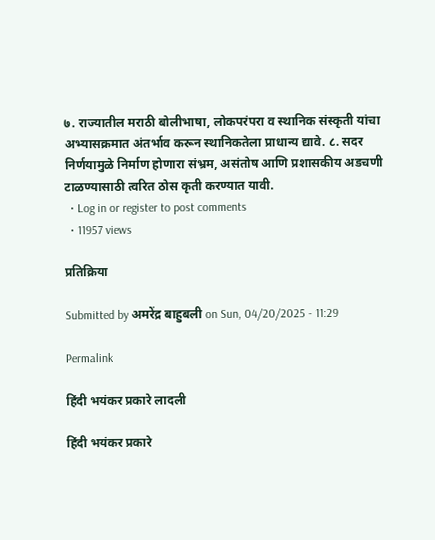७. राज्यातील मराठी बोलीभाषा, लोकपरंपरा व स्थानिक संस्कृती यांचा अभ्यासक्रमात अंतर्भाव करून स्थानिकतेला प्राधान्य द्यावे. ८. सदर निर्णयामुळे निर्माण होणारा संभ्रम, असंतोष आणि प्रशासकीय अडचणी टाळण्यासाठी त्वरित ठोस कृती करण्यात यावी.
  • Log in or register to post comments
  • 11957 views

प्रतिक्रिया

Submitted by अमरेंद्र बाहुबली on Sun, 04/20/2025 - 11:29

Permalink

हिंदी भयंकर प्रकारे लादली

हिंदी भयंकर प्रकारे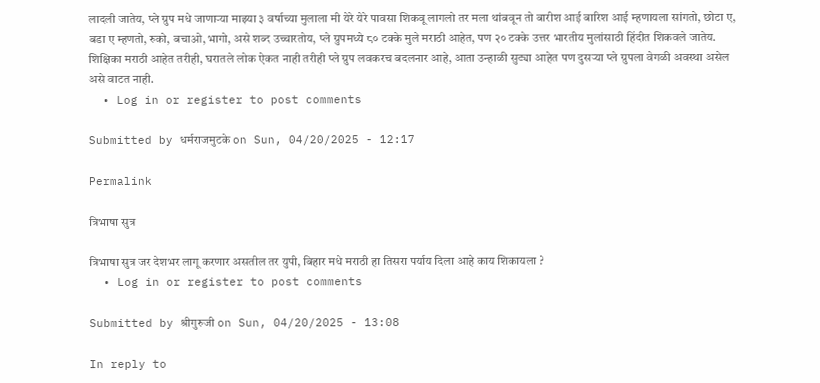लादली जातेय, प्ले ग्रुप मधे जाणाऱ्या माझ्या ३ वर्षाच्या मुलाला मी येरे येरे पावसा शिकवू लागलो तर मला थांबवून तो बारीश आई बारिश आई म्हणायला सांगतो, छोटा ए, बडा ए म्हणतो, रुको, बचाओ, भागो, असे शब्द उच्चारतोय, प्ले ग्रुपमध्ये ८० टक्के मुले मराठी आहेत, पण २० टक्के उत्तर भारतीय मुलांसाठी हिंदीत शिकवले जातेय. शिक्षिका मराठी आहेत तरीही, घरातले लोक ऐकत नाही तरीही प्ले ग्रुप लवकरच बदलनार आहे, आता उन्हाळी सुट्या आहेत पण दुसऱ्या प्ले ग्रुपला वेगळी अवस्था असेल असे वाटत नाही.
  • Log in or register to post comments

Submitted by धर्मराजमुटके on Sun, 04/20/2025 - 12:17

Permalink

त्रिभाषा सुत्र

त्रिभाषा सुत्र जर देशभर लागू करणार असतील तर युपी, बिहार मधे मराठी हा तिसरा पर्याय दिला आहे काय शिकायला ?
  • Log in or register to post comments

Submitted by श्रीगुरुजी on Sun, 04/20/2025 - 13:08

In reply to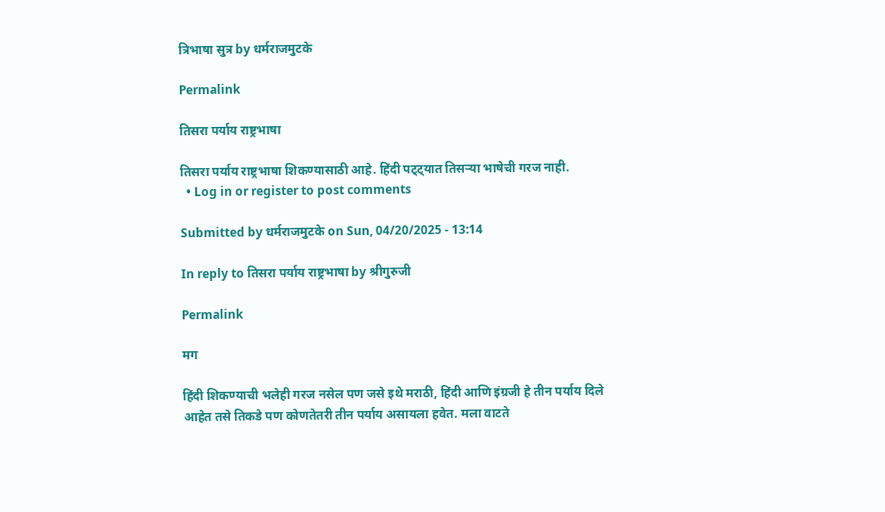त्रिभाषा सुत्र by धर्मराजमुटके

Permalink

तिसरा पर्याय राष्ट्रभाषा

तिसरा पर्याय राष्ट्रभाषा शिकण्यासाठी आहे. हिंदी पट्ट्यात तिसऱ्या भाषेची गरज नाही.
  • Log in or register to post comments

Submitted by धर्मराजमुटके on Sun, 04/20/2025 - 13:14

In reply to तिसरा पर्याय राष्ट्रभाषा by श्रीगुरुजी

Permalink

मग

हिंदी शिकण्याची भलेही गरज नसेल पण जसे इथे मराठी, हिंदी आणि इंग्रजी हे तीन पर्याय दिले आहेत तसे तिकडे पण कोणतेतरी तीन पर्याय असायला हवेत. मला वाटते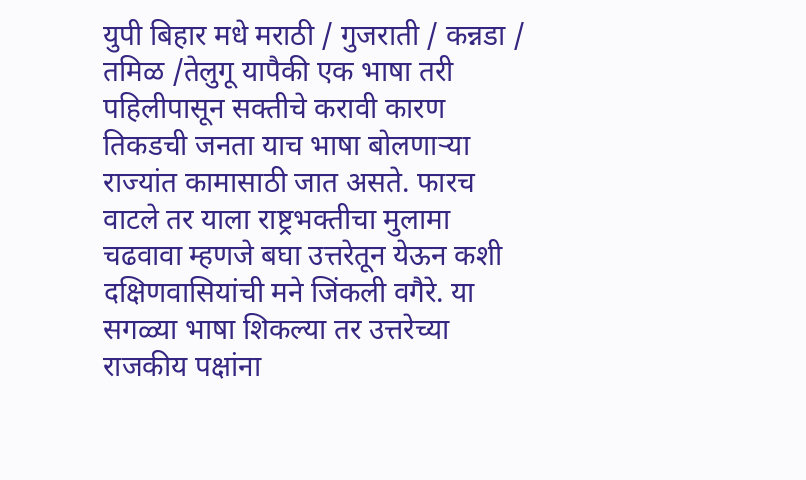युपी बिहार मधे मराठी / गुजराती / कन्नडा / तमिळ /तेलुगू यापैकी एक भाषा तरी पहिलीपासून सक्तीचे करावी कारण तिकडची जनता याच भाषा बोलणार्‍या राज्यांत कामासाठी जात असते. फारच वाटले तर याला राष्ट्रभक्तीचा मुलामा चढवावा म्हणजे बघा उत्तरेतून येऊन कशी दक्षिणवासियांची मने जिंकली वगैरे. या सगळ्या भाषा शिकल्या तर उत्तरेच्या राजकीय पक्षांना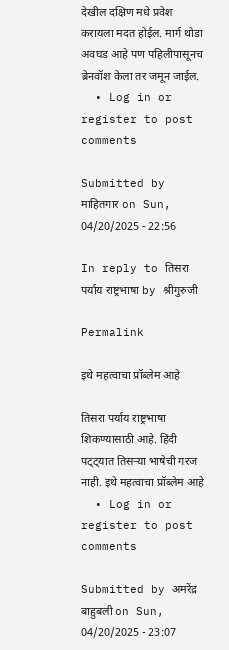देखील दक्षिण मधे प्रवेश करायला मदत होईल. मार्ग थोडा अवघड आहे पण पहिलीपासूनच ब्रेनवॉश केला तर जमून जाईल.
  • Log in or register to post comments

Submitted by माहितगार on Sun, 04/20/2025 - 22:56

In reply to तिसरा पर्याय राष्ट्रभाषा by श्रीगुरुजी

Permalink

इथे महत्वाचा प्रॉब्लेम आहे

तिसरा पर्याय राष्ट्रभाषा शिकण्यासाठी आहे. हिंदी पट्ट्यात तिसऱ्या भाषेची गरज नाही. इथे महत्वाचा प्रॉब्लेम आहे
  • Log in or register to post comments

Submitted by अमरेंद्र बाहुबली on Sun, 04/20/2025 - 23:07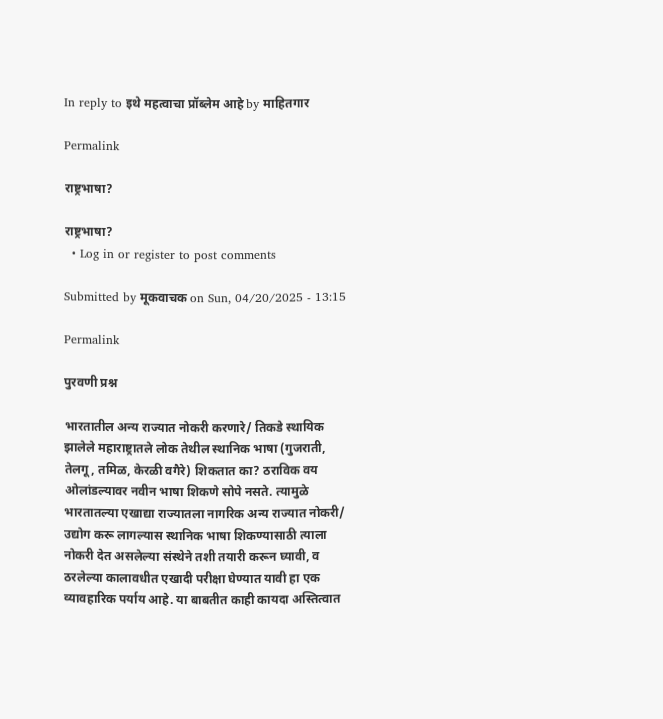In reply to इथे महत्वाचा प्रॉब्लेम आहे by माहितगार

Permalink

राष्ट्रभाषा?

राष्ट्रभाषा?
  • Log in or register to post comments

Submitted by मूकवाचक on Sun, 04/20/2025 - 13:15

Permalink

पुरवणी प्रश्न

भारतातील अन्य राज्यात नोकरी करणारे/ तिकडे स्थायिक झालेले महाराष्ट्रातले लोक तेथील स्थानिक भाषा (गुजराती, तेलगू, तमिळ, केरळी वगैरे) शिकतात का? ठराविक वय ओलांडल्यावर नवीन भाषा शिकणे सोपे नसते. त्यामुळे भारतातल्या एखाद्या राज्यातला नागरिक अन्य राज्यात नोकरी/ उद्योग करू लागल्यास स्थानिक भाषा शिकण्यासाठी त्याला नोकरी देत असलेल्या संस्थेने तशी तयारी करून घ्यावी, व ठरलेल्या कालावधीत एखादी परीक्षा घेण्यात यावी हा एक व्यावहारिक पर्याय आहे. या बाबतीत काही कायदा अस्तित्वात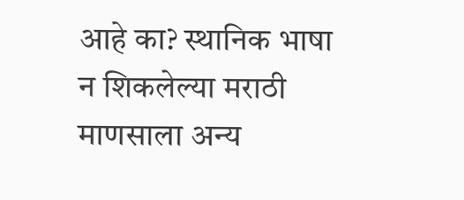आहे का? स्थानिक भाषा न शिकलेल्या मराठी माणसाला अन्य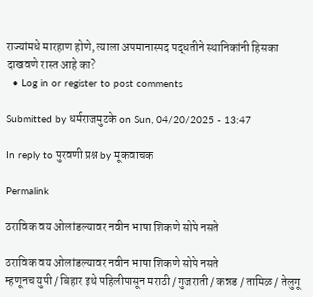राज्यांमधे मारहाण होणे, त्याला अपमानास्पद पद्धतीने स्थानिकांनी हिसका दाखवणे रास्त आहे का?
  • Log in or register to post comments

Submitted by धर्मराजमुटके on Sun, 04/20/2025 - 13:47

In reply to पुरवणी प्रश्न by मूकवाचक

Permalink

ठराविक वय ओलांडल्यावर नवीन भाषा शिकणे सोपे नसते

ठराविक वय ओलांडल्यावर नवीन भाषा शिकणे सोपे नसते
म्हणूनच युपी / बिहार इथे पहिलीपासून मराठी / गुजराती / कन्नड / तामिळ / तेलुगू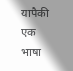यापैकी एक भाषा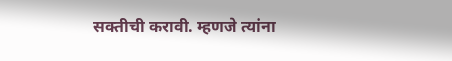सक्तीची करावी. म्हणजे त्यांना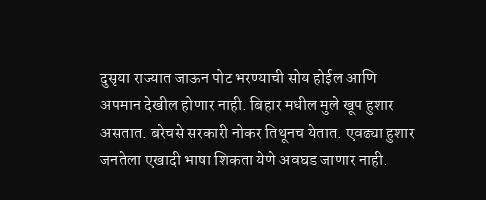दुसृया राज्यात जाऊन पोट भरण्याची सोय होईल आणि अपमान देखील होणार नाही. बिहार मधील मुले खूप हुशार असतात. बरेचसे सरकारी नोकर तिथूनच येतात. एवढ्या हुशार जनतेला एखादी भाषा शिकता येणे अवघड जाणार नाही.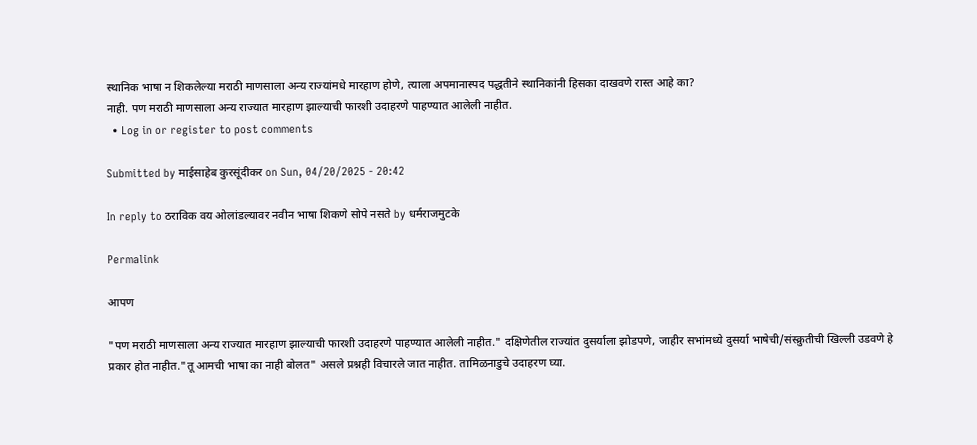स्थानिक भाषा न शिकलेल्या मराठी माणसाला अन्य राज्यांमधे मारहाण होणे, त्याला अपमानास्पद पद्धतीने स्थानिकांनी हिसका दाखवणे रास्त आहे का?
नाही. पण मराठी माणसाला अन्य राज्यात मारहाण झाल्याची फारशी उदाहरणे पाहण्यात आलेली नाहीत.
  • Log in or register to post comments

Submitted by माईसाहेब कुरसूंदीकर on Sun, 04/20/2025 - 20:42

In reply to ठराविक वय ओलांडल्यावर नवीन भाषा शिकणे सोपे नसते by धर्मराजमुटके

Permalink

आपण

"पण मराठी माणसाला अन्य राज्यात मारहाण झाल्याची फारशी उदाहरणे पाहण्यात आलेली नाहीत." दक्षिणेतील राज्यांत दुसर्याला झोडपणे, जाहीर सभांमध्ये दुसर्या भाषेची/संस्क्रुतीची खिल्ली उडवणे हे प्रकार होत नाहीत."तू आमची भाषा का नाही बोलत" असले प्रश्नही विचारले जात नाहीत. तामिळनाडुचे उदाहरण घ्या.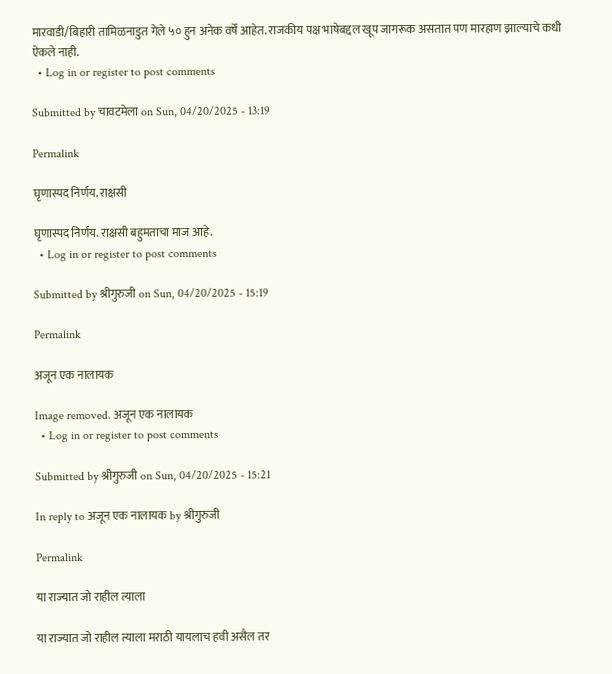मारवाडी/बिहारी तामिळनाडुत गेले ५० हुन अनेक वर्षे आहेत. राजकीय पक्ष भाषेबद्दल खूप जागरूक असतात पण मारहाण झाल्याचे कधी ऐकले नाही.
  • Log in or register to post comments

Submitted by चावटमेला on Sun, 04/20/2025 - 13:19

Permalink

घृणास्पद निर्णय. राक्षसी

घृणास्पद निर्णय. राक्षसी बहुमताचा माज आहे.
  • Log in or register to post comments

Submitted by श्रीगुरुजी on Sun, 04/20/2025 - 15:19

Permalink

अजून एक नालायक

Image removed. अजून एक नालायक
  • Log in or register to post comments

Submitted by श्रीगुरुजी on Sun, 04/20/2025 - 15:21

In reply to अजून एक नालायक by श्रीगुरुजी

Permalink

या राज्यात जो राहील त्याला

या राज्यात जो राहील त्याला मराठी यायलाच हवी असैल तर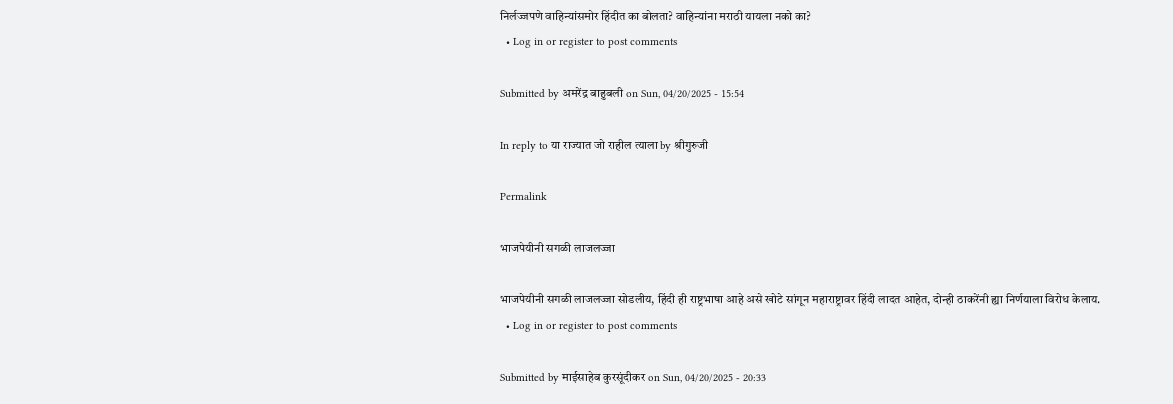निर्लज्जपणे वाहिन्यांसमोर हिंदीत का बोलता? वाहिन्यांना मराठी यायला नको का?
  • Log in or register to post comments

Submitted by अमरेंद्र बाहुबली on Sun, 04/20/2025 - 15:54

In reply to या राज्यात जो राहील त्याला by श्रीगुरुजी

Permalink

भाजपेयीनी सगळी लाजलज्जा

भाजपेयीनी सगळी लाजलज्जा सोडलीय, हिंदी ही राष्ट्रभाषा आहे असे खोटे सांगून महाराष्ट्रावर हिंदी लादत आहेत, दोन्ही ठाकरेंनी ह्या निर्णयाला विरोध केलाय.
  • Log in or register to post comments

Submitted by माईसाहेब कुरसूंदीकर on Sun, 04/20/2025 - 20:33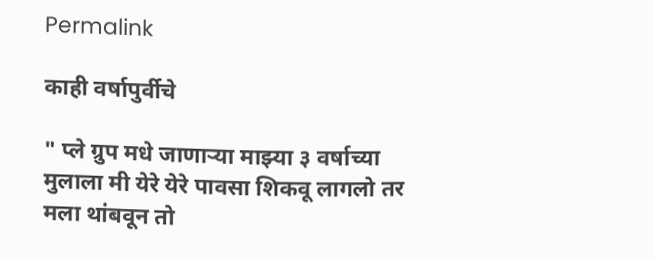Permalink

काही वर्षापुर्वीचे

" प्ले ग्रुप मधे जाणाऱ्या माझ्या ३ वर्षाच्या मुलाला मी येरे येरे पावसा शिकवू लागलो तर मला थांबवून तो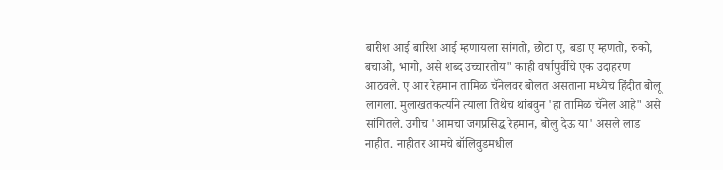बारीश आई बारिश आई म्हणायला सांगतो, छोटा ए, बडा ए म्हणतो, रुको, बचाओ, भागो, असे शब्द उच्चारतोय" काही वर्षापुर्वीचे एक उदाहरण आठवले. ए आर रेहमान तामिळ चॅनेलवर बोलत असताना मध्येच हिंदीत बोलू लागला. मुलाखतकर्त्याने त्याला तिथेच थांबवुन 'हा तामिळ चॅनेल आहे" असे सांगितले. उगीच 'आमचा जगप्रसिद्ध रेहमान, बोलु देऊ या' असले लाड नाहीत. नाहीतर आमचे बॉलिवुडमधील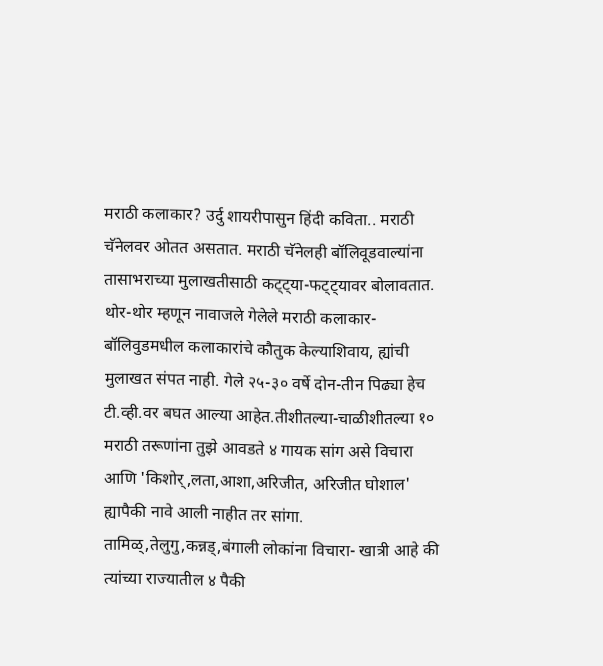मराठी कलाकार? उर्दु शायरीपासुन हिंदी कविता.. मराठी चॅनेलवर ओतत असतात. मराठी चॅनेलही बॉलिवूडवाल्यांना तासाभराच्या मुलाखतीसाठी कट्ट्या-फट्ट्यावर बोलावतात. थोर-थोर म्हणून नावाजले गेलेले मराठी कलाकार- बॉलिवुडमधील कलाकारांचे कौतुक केल्याशिवाय, ह्यांची मुलाखत संपत नाही. गेले २५-३० वर्षे दोन-तीन पिढ्या हेच टी.व्ही.वर बघत आल्या आहेत.तीशीतल्या-चाळीशीतल्या १० मराठी तरूणांना तुझे आवडते ४ गायक सांग असे विचारा आणि 'किशोर्,लता,आशा,अरिजीत, अरिजीत घोशाल' ह्यापैकी नावे आली नाहीत तर सांगा. तामिळ्,तेलुगु,कन्नड्,बंगाली लोकांना विचारा- खात्री आहे की त्यांच्या राज्यातील ४ पैकी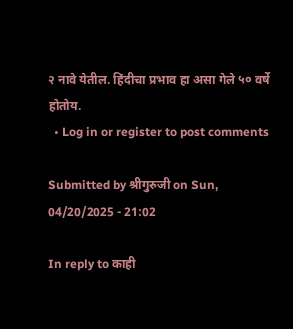२ नावे येतील. हिंदीचा प्रभाव हा असा गेले ५० वर्षे होतोय.
  • Log in or register to post comments

Submitted by श्रीगुरुजी on Sun, 04/20/2025 - 21:02

In reply to काही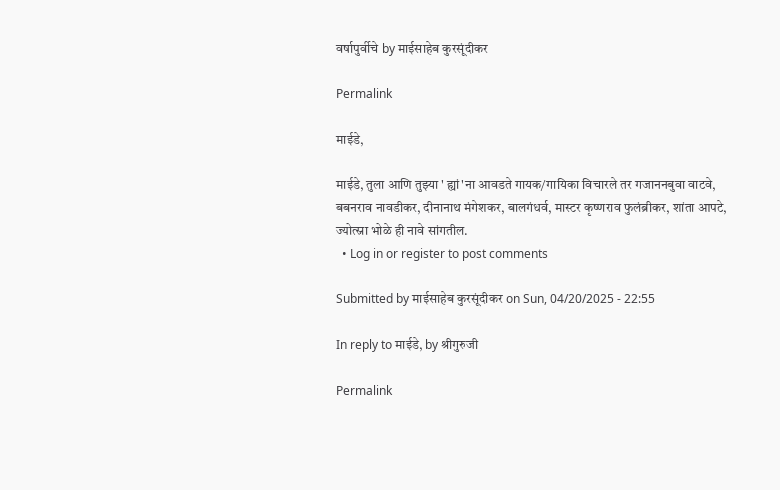वर्षापुर्वीचे by माईसाहेब कुरसूंदीकर

Permalink

माईडे,

माईडे, तुला आणि तुझ्या ' ह्यां'ना आवडते गायक/गायिका विचारले तर गजाननबुवा वाटवे, बबनराव नावडीकर, दीनानाथ मंगेशकर, बालगंधर्व, मास्टर कृष्णराव फुलंब्रीकर, शांता आपटे, ज्योत्स्ना भोळे ही नावे सांगतील.
  • Log in or register to post comments

Submitted by माईसाहेब कुरसूंदीकर on Sun, 04/20/2025 - 22:55

In reply to माईडे, by श्रीगुरुजी

Permalink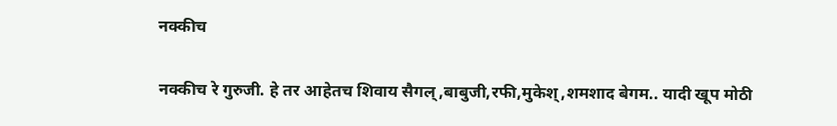नक्कीच

नक्कीच रे गुरुजी. हे तर आहेतच शिवाय सैगल्,बाबुजी,रफी,मुकेश्,शमशाद बेगम.. यादी खूप मोठी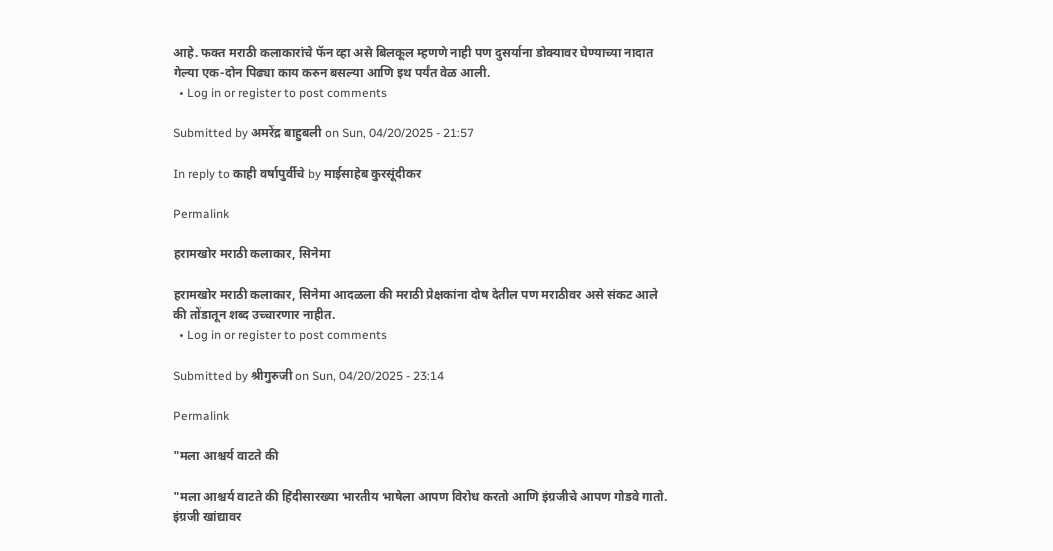आहे. फक्त मराठी कलाकारांचे फॅन व्हा असे बिलकूल म्हणणे नाही पण दुसर्याना डोक्यावर घेण्याच्या नादात गेल्या एक-दोन पिढ्या काय करुन बसल्या आणि इथ पर्यंत वेळ आली.
  • Log in or register to post comments

Submitted by अमरेंद्र बाहुबली on Sun, 04/20/2025 - 21:57

In reply to काही वर्षापुर्वीचे by माईसाहेब कुरसूंदीकर

Permalink

हरामखोर मराठी कलाकार, सिनेमा

हरामखोर मराठी कलाकार, सिनेमा आदळला की मराठी प्रेक्षकांना दोष देतील पण मराठीवर असे संकट आले की तोंडातून शब्द उच्चारणार नाहीत.
  • Log in or register to post comments

Submitted by श्रीगुरुजी on Sun, 04/20/2025 - 23:14

Permalink

"मला आश्चर्य वाटते की

"मला आश्चर्य वाटते की हिंदीसारख्या भारतीय भाषेला आपण विरोध करतो आणि इंग्रजीचे आपण गोडवे गातो. इंग्रजी खांद्यावर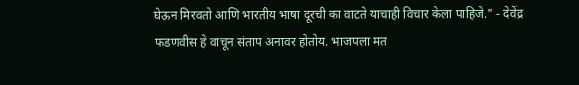घेऊन मिरवतो आणि भारतीय भाषा दूरची का वाटते याचाही विचार केला पाहिजे." - देवेंद्र फडणवीस हे वाचून संताप अनावर होतोय. भाजपला मत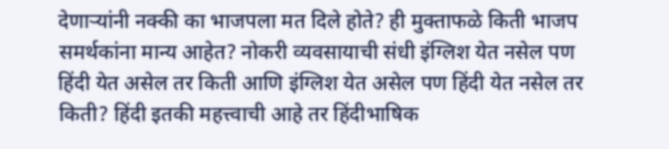देणाऱ्यांनी नक्की का भाजपला मत दिले होते? ही मुक्ताफळे किती भाजप समर्थकांना मान्य आहेत? नोकरी व्यवसायाची संधी इंग्लिश येत नसेल पण हिंदी येत असेल तर किती आणि इंग्लिश येत असेल पण हिंदी येत नसेल तर किती? हिंदी इतकी महत्त्वाची आहे तर हिंदीभाषिक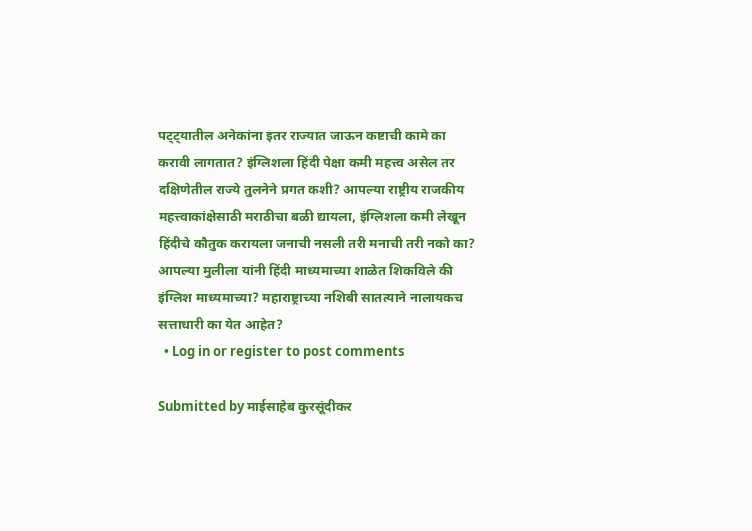पट्ट्यातील अनेकांना इतर राज्यात जाऊन कष्टाची कामे का करावी लागतात? इंग्लिशला हिंदी पेक्षा कमी महत्त्व असेल तर दक्षिणेतील राज्ये तुलनेने प्रगत कशी? आपल्या राष्ट्रीय राजकीय महत्त्वाकांक्षेसाठी मराठीचा बळी द्यायला, इंग्लिशला कमी लेखून हिंदीचे कौतुक करायला जनाची नसली तरी मनाची तरी नको का? आपल्या मुलीला यांनी हिंदी माध्यमाच्या शाळेत शिकविले की इंग्लिश माध्यमाच्या? महाराष्ट्राच्या नशिबी सातत्याने नालायकच सत्ताधारी का येत आहेत?
  • Log in or register to post comments

Submitted by माईसाहेब कुरसूंदीकर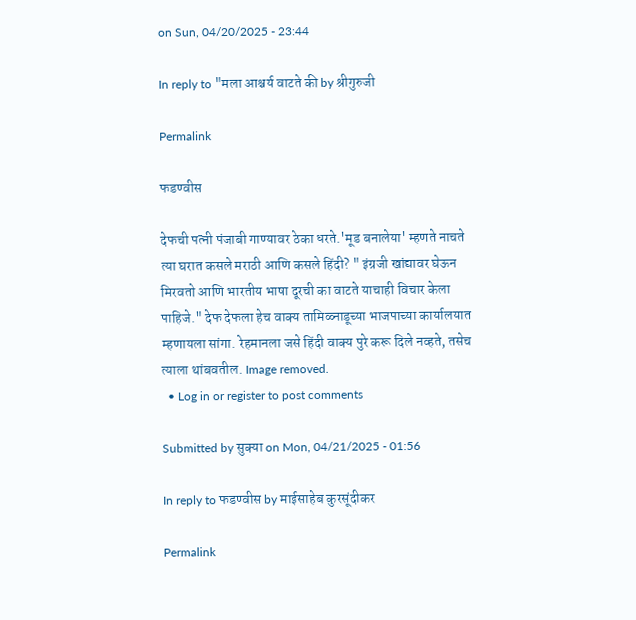on Sun, 04/20/2025 - 23:44

In reply to "मला आश्चर्य वाटते की by श्रीगुरुजी

Permalink

फडण्वीस

देफची पत्नी पंजाबी गाण्यावर ठेका धरते.'मूड बनालेया' म्हणते नाचते त्या घरात कसले मराठी आणि कसले हिंदी? " इंग्रजी खांद्यावर घेऊन मिरवतो आणि भारतीय भाषा दूरची का वाटते याचाही विचार केला पाहिजे." देफ देफला हेच वाक्य तामिळ्नाडूच्या भाजपाच्या कार्यालयात म्हणायला सांगा. रेहमानला जसे हिंदी वाक्य पुरे करू दिले नव्हते, तसेच त्याला थांबवतील. Image removed.
  • Log in or register to post comments

Submitted by सुक्या on Mon, 04/21/2025 - 01:56

In reply to फडण्वीस by माईसाहेब कुरसूंदीकर

Permalink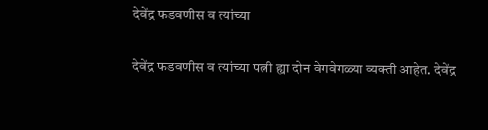देवेंद्र फडवणीस व त्यांच्या

देवेंद्र फडवणीस व त्यांच्या पत्नी ह्या दोन वेगवेगळ्या व्यक्ती आहेत. देवेंद्र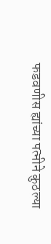फडवणीस ह्यांच्या पत्नीने कुठल्या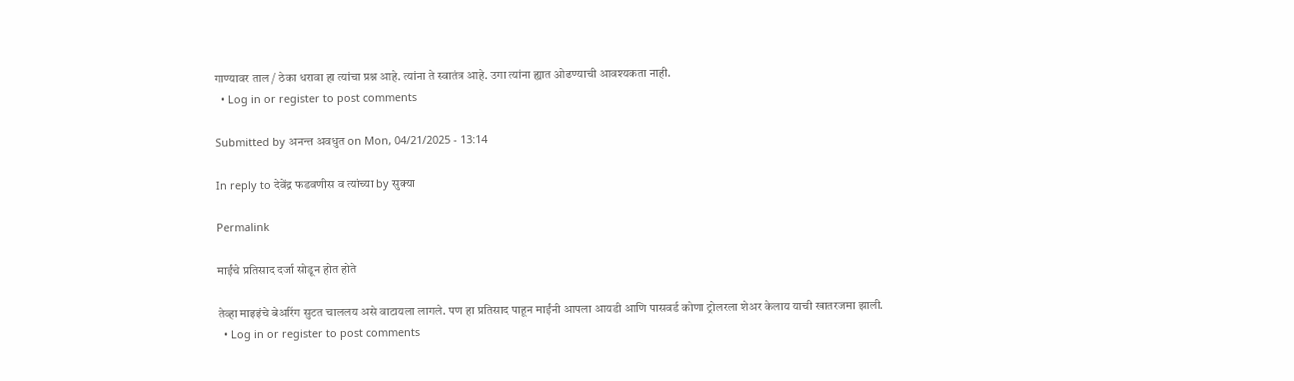गाण्यावर ताल / ठेका धरावा हा त्यांचा प्रश्न आहे. त्यांना ते स्वातंत्र आहे. उगा त्यांना ह्यात ओढण्याची आवश्यकता नाही.
  • Log in or register to post comments

Submitted by अनन्त अवधुत on Mon, 04/21/2025 - 13:14

In reply to देवेंद्र फडवणीस व त्यांच्या by सुक्या

Permalink

माईंचे प्रतिसाद दर्जा सोडून होत होते

तेव्हा माइइंचे बेअरिंग सुटत चाललय असे वाटायला लागले. पण हा प्रतिसाद पाहून माईंनी आपला आयडी आणि पासवर्ड कोणा ट्रोलरला शेअर केलाय याची खातरजमा झाली.
  • Log in or register to post comments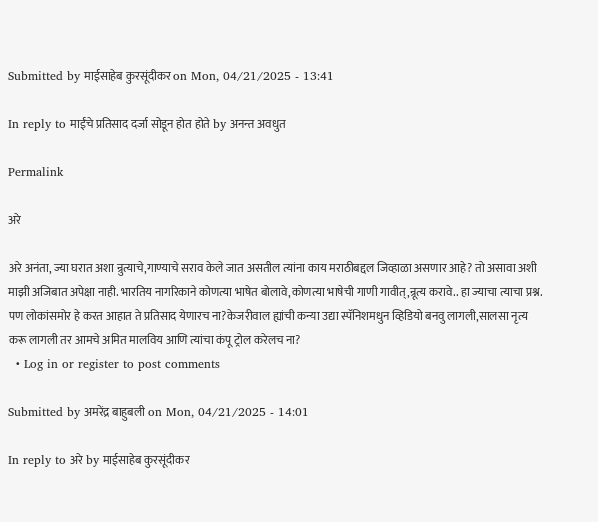Submitted by माईसाहेब कुरसूंदीकर on Mon, 04/21/2025 - 13:41

In reply to माईंचे प्रतिसाद दर्जा सोडून होत होते by अनन्त अवधुत

Permalink

अरे

अरे अनंता, ज्या घरात अशा न्रुत्याचे,गाण्याचे सराव केले जात असतील त्यांना काय मराठीबद्दल जिव्हाळा असणार आहे? तो असावा अशी माझी अजिबात अपेक्षा नाही. भारतिय नागरिकाने कोणत्या भाषेत बोलावे,कोणत्या भाषेची गाणी गावीत्,न्रूत्य करावे.. हा ज्याचा त्याचा प्रश्न. पण लोकांसमोर हे करत आहात ते प्रतिसाद येणारच ना?केजरीवाल ह्यांची कन्या उद्या स्पॅनिशमधुन व्हिडियो बनवु लागली,सालसा नृत्य करू लागली तर आमचे अमित मालविय आणि त्यांचा कंपू ट्रोल करेलच ना?
  • Log in or register to post comments

Submitted by अमरेंद्र बाहुबली on Mon, 04/21/2025 - 14:01

In reply to अरे by माईसाहेब कुरसूंदीकर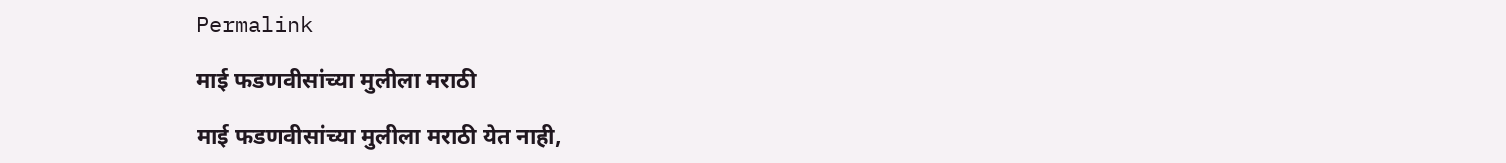Permalink

माई फडणवीसांच्या मुलीला मराठी

माई फडणवीसांच्या मुलीला मराठी येत नाही,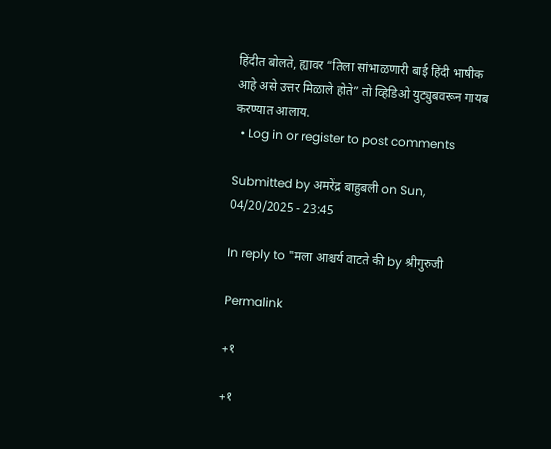हिंदीत बोलते, ह्यावर “तिला सांभाळणारी बाई हिंदी भाषीक आहे असे उत्तर मिळाले होते” तो व्हिडिओ युट्युबवरून गायब करण्यात आलाय.
  • Log in or register to post comments

Submitted by अमरेंद्र बाहुबली on Sun, 04/20/2025 - 23:45

In reply to "मला आश्चर्य वाटते की by श्रीगुरुजी

Permalink

+१

+१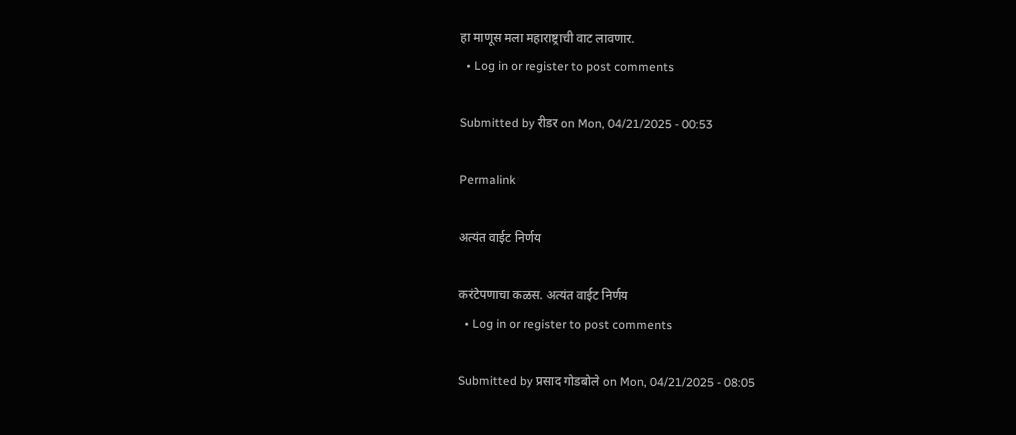हा माणूस मला महाराष्ट्राची वाट लावणार.
  • Log in or register to post comments

Submitted by रीडर on Mon, 04/21/2025 - 00:53

Permalink

अत्यंत वाईट निर्णय

करंटेपणाचा कळस. अत्यंत वाईट निर्णय
  • Log in or register to post comments

Submitted by प्रसाद गोडबोले on Mon, 04/21/2025 - 08:05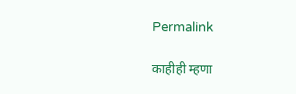Permalink

काहीही म्हणा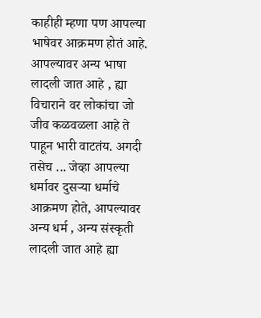काहीही म्हणा पण आपल्या भाषेवर आक्रमण होतं आहे. आपल्यावर अन्य भाषा लादली जात आहे , ह्या विचाराने वर लोकांचा जो जीव कळवळला आहे ते पाहून भारी वाटतंय. अगदी तसेच ... जेव्हा आपल्या धर्मावर दुसऱ्या धर्माचे आक्रमण होते, आपल्यावर अन्य धर्म , अन्य संस्कृती लादली जात आहे ह्या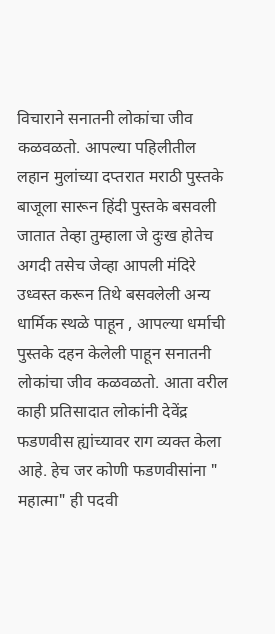विचाराने सनातनी लोकांचा जीव कळवळतो. आपल्या पहिलीतील लहान मुलांच्या दप्तरात मराठी पुस्तके बाजूला सारून हिंदी पुस्तके बसवली जातात तेव्हा तुम्हाला जे दुःख होतेच अगदी तसेच जेव्हा आपली मंदिरे उध्वस्त करून तिथे बसवलेली अन्य धार्मिक स्थळे पाहून , आपल्या धर्माची पुस्तके दहन केलेली पाहून सनातनी लोकांचा जीव कळवळतो. आता वरील काही प्रतिसादात लोकांनी देवेंद्र फडणवीस ह्यांच्यावर राग व्यक्त केला आहे. हेच जर कोणी फडणवीसांना " महात्मा" ही पदवी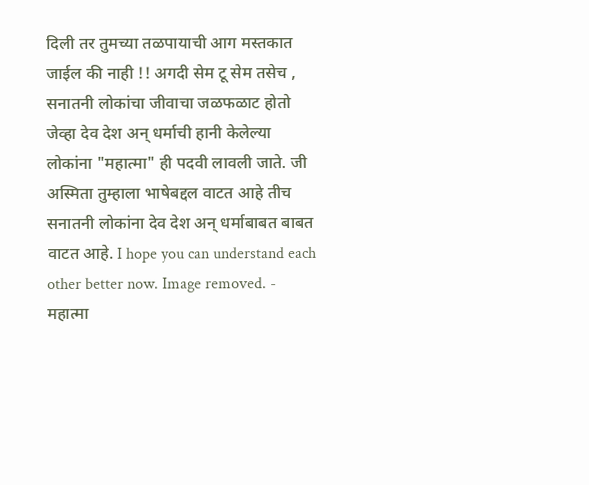दिली तर तुमच्या तळपायाची आग मस्तकात जाईल की नाही !! अगदी सेम टू सेम तसेच , सनातनी लोकांचा जीवाचा जळफळाट होतो जेव्हा देव देश अन् धर्माची हानी केलेल्या लोकांना "महात्मा" ही पदवी लावली जाते. जी अस्मिता तुम्हाला भाषेबद्दल वाटत आहे तीच सनातनी लोकांना देव देश अन् धर्माबाबत बाबत वाटत आहे. I hope you can understand each other better now. Image removed. - महात्मा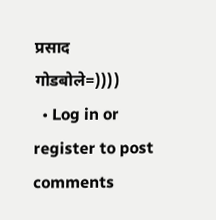प्रसाद गोडबोले=))))
  • Log in or register to post comments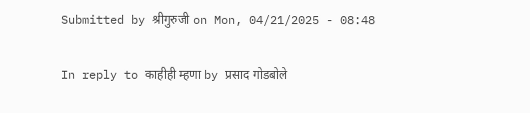Submitted by श्रीगुरुजी on Mon, 04/21/2025 - 08:48

In reply to काहीही म्हणा by प्रसाद गोडबोले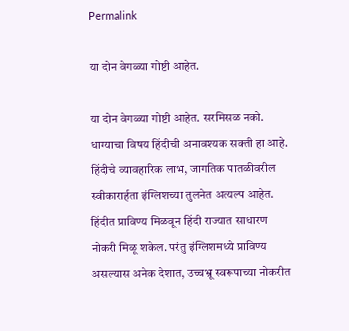Permalink

या दोन वेगळ्या गोष्टी आहेत.

या दोन वेगळ्या गोष्टी आहेत. सरमिसळ नको. धाग्याचा विषय हिंदीची अनावश्यक सक्ती हा आहे. हिंदीचे व्यावहारिक लाभ, जागतिक पातळीवरील स्वीकारार्हता इंग्लिशच्या तुलनेत अत्यल्प आहेत. हिंदीत प्राविण्य मिळवून हिंदी राज्यात साधारण नोकरी मिळू शकेल. परंतु इंग्लिशमध्ये प्राविण्य असल्यास अनेक देशात, उच्चभ्रू स्वरूपाच्या नोकरीत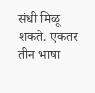संधी मिळू शकते. एकतर तीन भाषा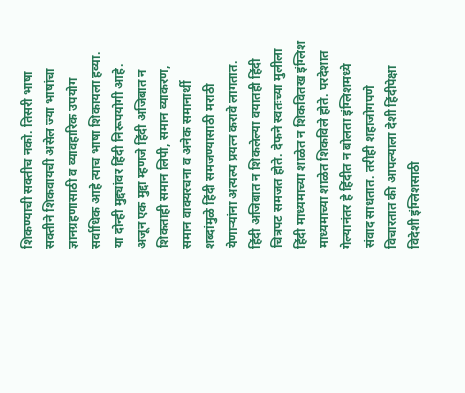शिकण्याची सक्तीच नको. तिसरी भाषा सक्तीने शिकवायची असेल ज्या भाषांचा ज्ञानग्रहणासाठी व व्यावहारिक उपयोग सर्वाधिक आहे त्याच भाषा शिकायला हव्या. या दोन्ही मुद्द्यांवर हिंदी निरूपयोगी आहे. अजून एक मुद्दा म्हणजे हिंदी अजिबात न शिकताही समान लिपी, समान व्याकरण, समान वाक्यरचना व अनेक समानार्थी शब्दांमुळे हिंदी समजण्यासाठी मराठी येणाऱ्यांना अत्यल्प प्रयत्न करावे लागतात. हिंदी अजिबात न शिकलेल्या वयातही हिंदी चित्रपट समजत होते. देफने स्वतःच्या मुलीला हिंदी माध्यमाच्या शाळेत न शिकवितख इंग्लिश माध्यमाच्या शाळेत शिकविले होते. परदेशात गेल्यानंतर हे हिंदीत न बोलता इंग्लिशमध्ये संवाद साधतात. तरीही शहाजोगपणे विचारतात की आपल्याला देशी हिंदीपेक्षा विदेशी इंग्लिशसाठी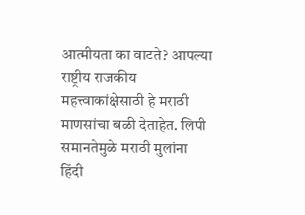आत्मीयता का वाटते? आपल्या राष्ट्रीय राजकीय महत्त्वाकांक्षेसाठी हे मराठी माणसांचा बळी देताहेत. लिपी समानतेमुळे मराठी मुलांना हिंदी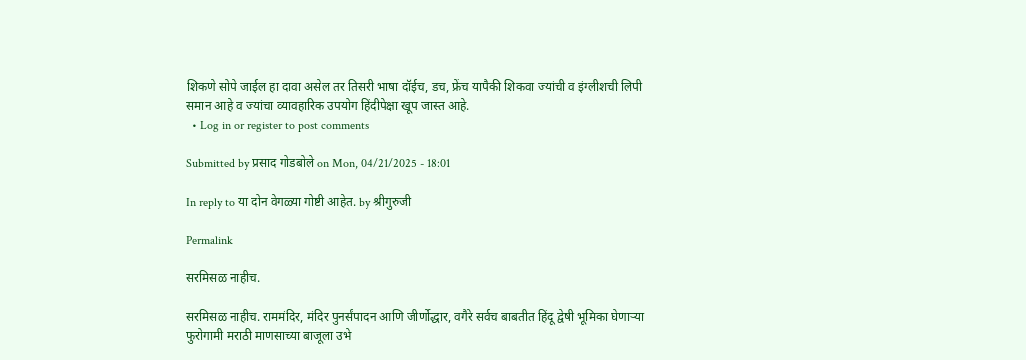शिकणे सोपे जाईल हा दावा असेल तर तिसरी भाषा दॉईच, डच, फ्रेंच यापैकी शिकवा ज्यांची व इंग्लीशची लिपी समान आहे व ज्यांचा व्यावहारिक उपयोग हिंदीपेक्षा खूप जास्त आहे.
  • Log in or register to post comments

Submitted by प्रसाद गोडबोले on Mon, 04/21/2025 - 18:01

In reply to या दोन वेगळ्या गोष्टी आहेत. by श्रीगुरुजी

Permalink

सरमिसळ नाहीच.

सरमिसळ नाहीच. राममंदिर, मंदिर पुनर्संपादन आणि जीर्णोद्धार, वगैरे सर्वच बाबतीत हिंदू द्वेषी भूमिका घेणाऱ्या फुरोगामी मराठी माणसाच्या बाजूला उभे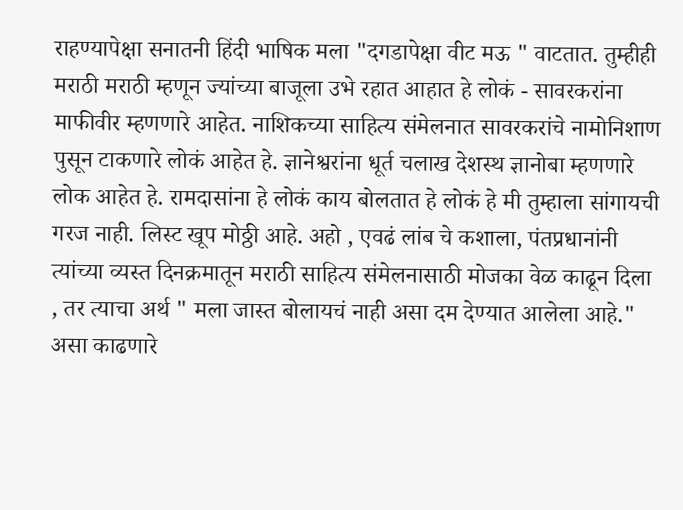राहण्यापेक्षा सनातनी हिंदी भाषिक मला "दगडापेक्षा वीट मऊ " वाटतात. तुम्हीही मराठी मराठी म्हणून ज्यांच्या बाजूला उभे रहात आहात हे लोकं - सावरकरांना माफीवीर म्हणणारे आहेत. नाशिकच्या साहित्य संमेलनात सावरकरांचे नामोनिशाण पुसून टाकणारे लोकं आहेत हे. ज्ञानेश्वरांना धूर्त चलाख देशस्थ ज्ञानोबा म्हणणारे लोक आहेत हे. रामदासांना हे लोकं काय बोलतात हे लोकं हे मी तुम्हाला सांगायची गरज नाही. लिस्ट खूप मोठ्ठी आहे. अहो , एवढं लांब चे कशाला, पंतप्रधानांनी त्यांच्या व्यस्त दिनक्रमातून मराठी साहित्य संमेलनासाठी मोजका वेळ काढून दिला , तर त्याचा अर्थ " मला जास्त बोलायचं नाही असा दम देण्यात आलेला आहे." असा काढणारे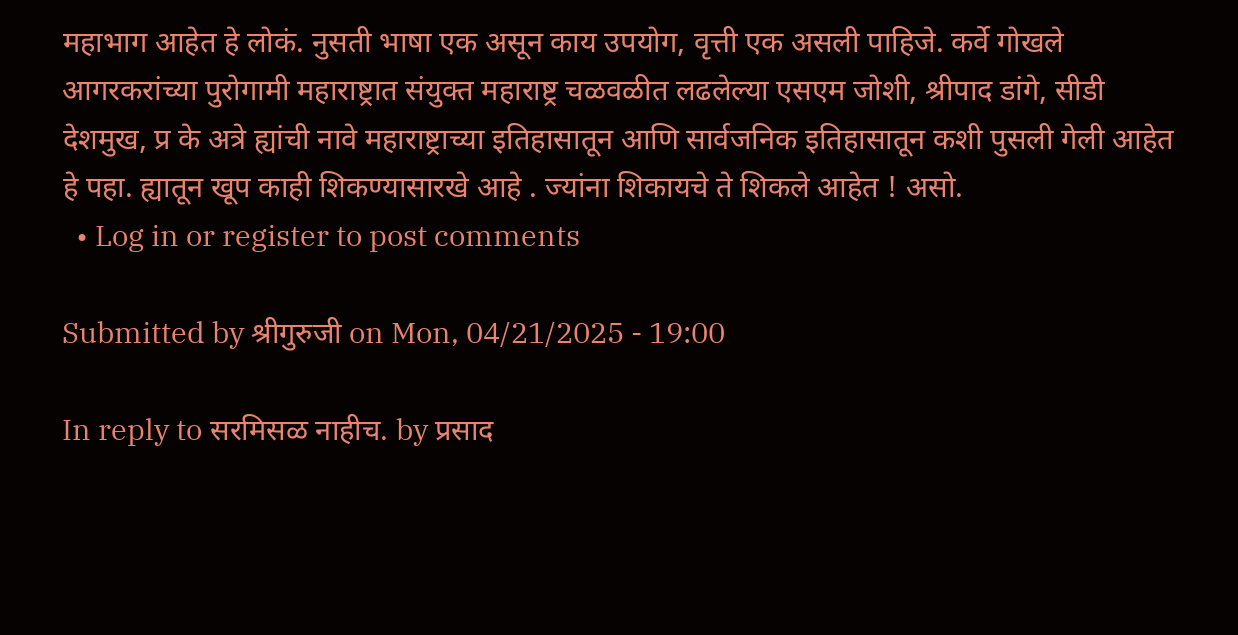महाभाग आहेत हे लोकं. नुसती भाषा एक असून काय उपयोग, वृत्ती एक असली पाहिजे. कर्वे गोखले आगरकरांच्या पुरोगामी महाराष्ट्रात संयुक्त महाराष्ट्र चळवळीत लढलेल्या एसएम जोशी, श्रीपाद डांगे, सीडी देशमुख, प्र के अत्रे ह्यांची नावे महाराष्ट्राच्या इतिहासातून आणि सार्वजनिक इतिहासातून कशी पुसली गेली आहेत हे पहा. ह्यातून खूप काही शिकण्यासारखे आहे . ज्यांना शिकायचे ते शिकले आहेत ! असो.
  • Log in or register to post comments

Submitted by श्रीगुरुजी on Mon, 04/21/2025 - 19:00

In reply to सरमिसळ नाहीच. by प्रसाद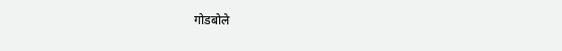गोडबोले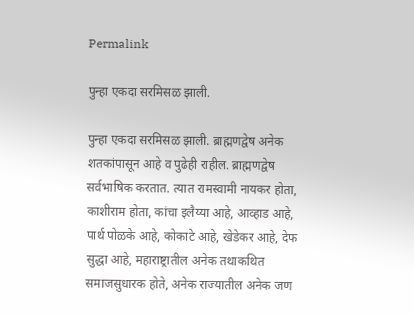Permalink

पुन्हा एकदा सरमिसळ झाली.

पुन्हा एकदा सरमिसळ झाली. ब्राह्मणद्वेष अनेक शतकांपासून आहे व पुढेही राहील. ब्राह्मणद्वेष सर्वभाषिक करतात. त्यात रामस्वामी नायकर होता, काशीराम होता, कांचा इलैय्या आहे, आव्हाड आहे, पार्थ पोळके आहे, कोकाटे आहे, खेडेकर आहे, देफ सुद्धा आहे, महाराष्ट्रातील अनेक तथाकथित समाजसुधारक होते, अनेक राज्यातील अनेक जण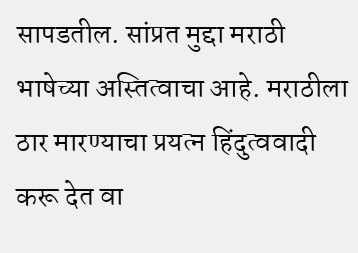सापडतील. सांप्रत मुद्दा मराठी भाषेच्या अस्तित्वाचा आहे. मराठीला ठार मारण्याचा प्रयत्न हिंदुत्ववादी करू देत वा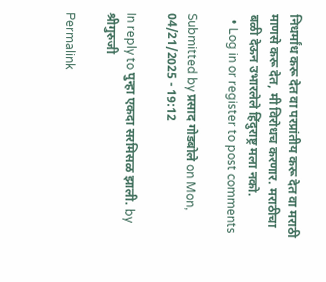निधर्मांध करू देत वा परप्रांतीय करू देत वा मराठी माणसे करू देत, मी विरोधच करणार. मराठीचा बळी देऊन उभारलेले हिंदुराष्ट्र मला नको.
  • Log in or register to post comments

Submitted by प्रसाद गोडबोले on Mon, 04/21/2025 - 19:12

In reply to पुन्हा एकदा सरमिसळ झाली. by श्रीगुरुजी

Permalink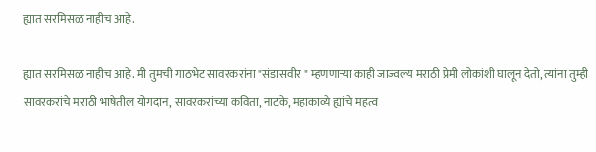ह्यात सरमिसळ नाहीच आहे.

ह्यात सरमिसळ नाहीच आहे. मी तुमची गाठभेट सावरकरांना "संडासवीर " म्हणणाऱ्या काही जाज्वल्य मराठी प्रेमी लोकांशी घालून देतो, त्यांना तुम्ही सावरकरांचे मराठी भाषेतील योगदान, सावरकरांच्या कविता, नाटके, महाकाव्ये ह्यांचे महत्व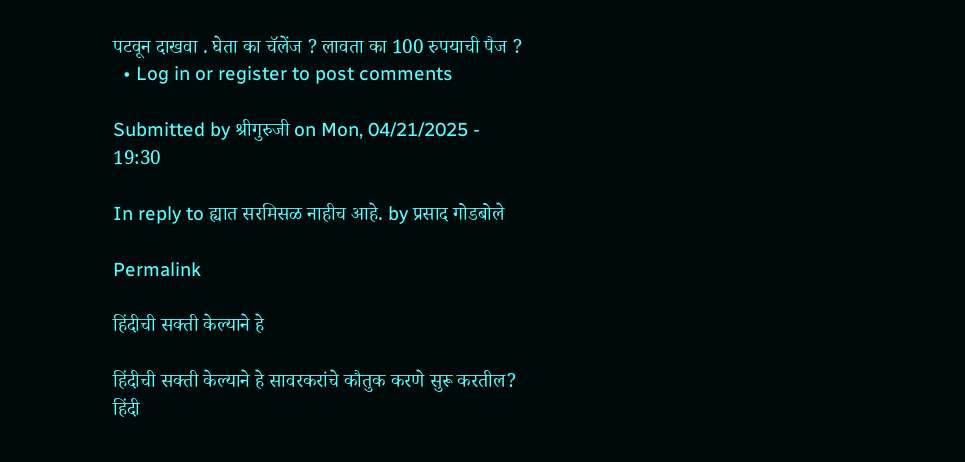पटवून दाखवा . घेता का चॅलेंज ? लावता का 100 रुपयाची पैज ?
  • Log in or register to post comments

Submitted by श्रीगुरुजी on Mon, 04/21/2025 - 19:30

In reply to ह्यात सरमिसळ नाहीच आहे. by प्रसाद गोडबोले

Permalink

हिंदीची सक्ती केल्याने हे

हिंदीची सक्ती केल्याने हे सावरकरांचे कौतुक करणे सुरू करतील? हिंदी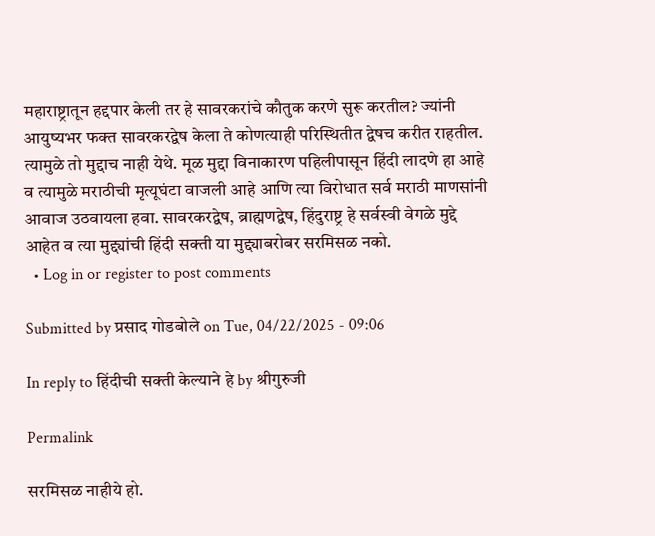महाराष्ट्रातून हद्दपार केली तर हे सावरकरांचे कौतुक करणे सुरू करतील? ज्यांनी आयुष्यभर फक्त सावरकरद्वेष केला ते कोणत्याही परिस्थितीत द्वेषच करीत राहतील. त्यामुळे तो मुद्दाच नाही येथे. मूळ मुद्दा विनाकारण पहिलीपासून हिंदी लादणे हा आहे व त्यामुळे मराठीची मृत्यूघंटा वाजली आहे आणि त्या विरोधात सर्व मराठी माणसांनी आवाज उठवायला हवा. सावरकरद्वेष, ब्राह्मणद्वेष, हिंदुराष्ट्र हे सर्वस्वी वेगळे मुद्दे आहेत व त्या मुद्द्यांची हिंदी सक्ती या मुद्द्याबरोबर सरमिसळ नको.
  • Log in or register to post comments

Submitted by प्रसाद गोडबोले on Tue, 04/22/2025 - 09:06

In reply to हिंदीची सक्ती केल्याने हे by श्रीगुरुजी

Permalink

सरमिसळ नाहीये हो.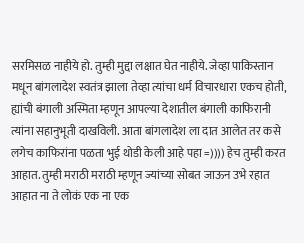सरमिसळ नाहीये हो. तुम्ही मुद्दा लक्षात घेत नाहीये. जेव्हा पाकिस्तान मधून बांगलादेश स्वतंत्र झाला तेव्हा त्यांचा धर्म विचारधारा एकच होती, ह्यांची बंगाली अस्मिता म्हणून आपल्या देशातील बंगाली काफिरानी त्यांना सहानुभूती दाखविली. आता बांगलादेश ला दात आलेत तर कसे लगेच काफिरांना पळता भुई थोडी केली आहे पहा =)))) हेच तुम्ही करत आहात. तुम्ही मराठी मराठी म्हणून ज्यांच्या सोबत जाऊन उभे रहात आहात ना ते लोकं एक ना एक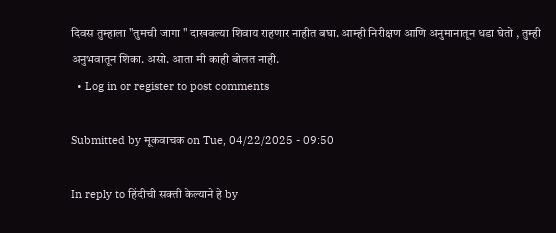दिवस तुम्हाला "तुमची जागा " दाखवल्या शिवाय राहणार नाहीत बघा. आम्ही निरीक्षण आणि अनुमानातून धडा घेतो , तुम्ही अनुभवातून शिका. असो. आता मी काही बोलत नाही.
  • Log in or register to post comments

Submitted by मूकवाचक on Tue, 04/22/2025 - 09:50

In reply to हिंदीची सक्ती केल्याने हे by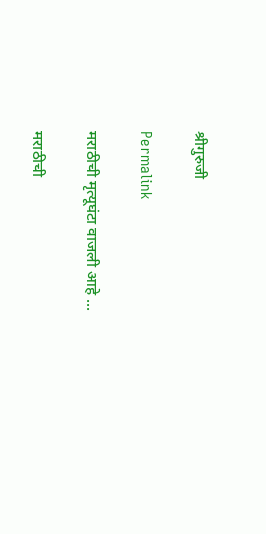श्रीगुरुजी

Permalink

मराठीची मृत्यूघंटा वाजली आहे ...

मराठीची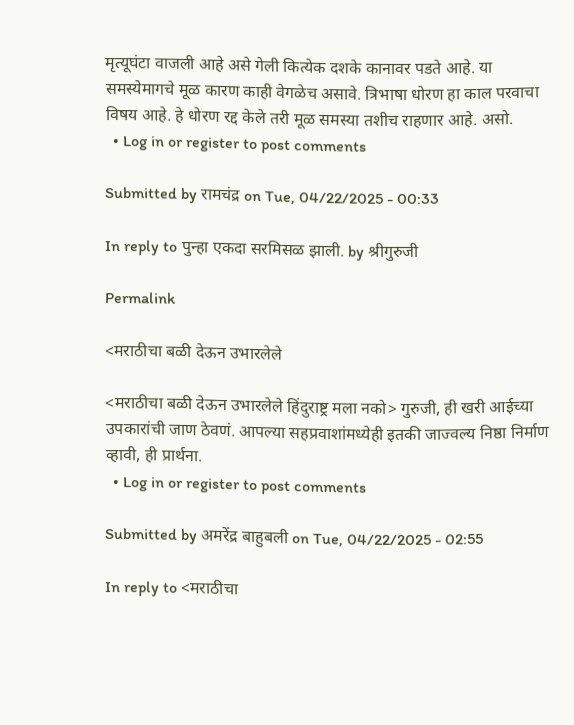मृत्यूघंटा वाजली आहे असे गेली कित्येक दशके कानावर पडते आहे. या समस्येमागचे मूळ कारण काही वेगळेच असावे. त्रिभाषा धोरण हा काल परवाचा विषय आहे. हे धोरण रद्द केले तरी मूळ समस्या तशीच राहणार आहे. असो.
  • Log in or register to post comments

Submitted by रामचंद्र on Tue, 04/22/2025 - 00:33

In reply to पुन्हा एकदा सरमिसळ झाली. by श्रीगुरुजी

Permalink

<मराठीचा बळी देऊन उभारलेले

<मराठीचा बळी देऊन उभारलेले हिंदुराष्ट्र मला नको> गुरुजी, ही खरी आईच्या उपकारांची जाण ठेवणं. आपल्या सहप्रवाशांमध्येही इतकी जाज्वल्य निष्ठा निर्माण व्हावी, ही प्रार्थना.
  • Log in or register to post comments

Submitted by अमरेंद्र बाहुबली on Tue, 04/22/2025 - 02:55

In reply to <मराठीचा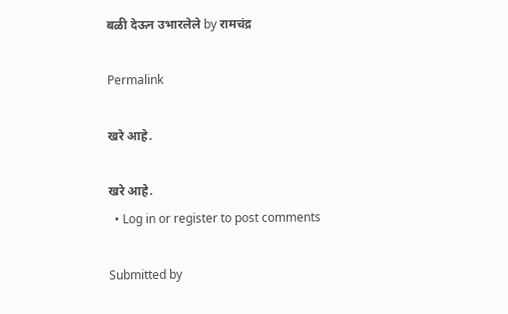बळी देऊन उभारलेले by रामचंद्र

Permalink

खरे आहे.

खरे आहे.
  • Log in or register to post comments

Submitted by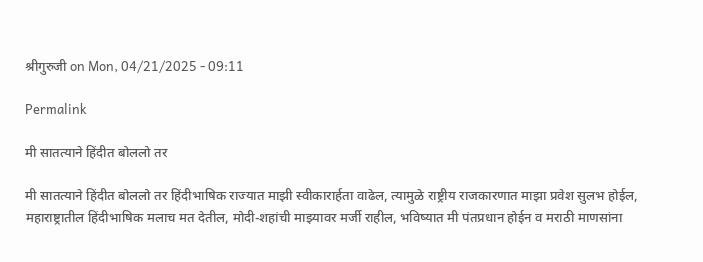श्रीगुरुजी on Mon, 04/21/2025 - 09:11

Permalink

मी सातत्याने हिंदीत बोललो तर

मी सातत्याने हिंदीत बोललो तर हिंदीभाषिक राज्यात माझी स्वीकारार्हता वाढेल, त्यामुळे राष्ट्रीय राजकारणात माझा प्रवेश सुलभ होईल, महाराष्ट्रातील हिंदीभाषिक मलाच मत देतील, मोदी-शहांची माझ्यावर मर्जी राहील, भविष्यात मी पंतप्रधान होईन व मराठी माणसांना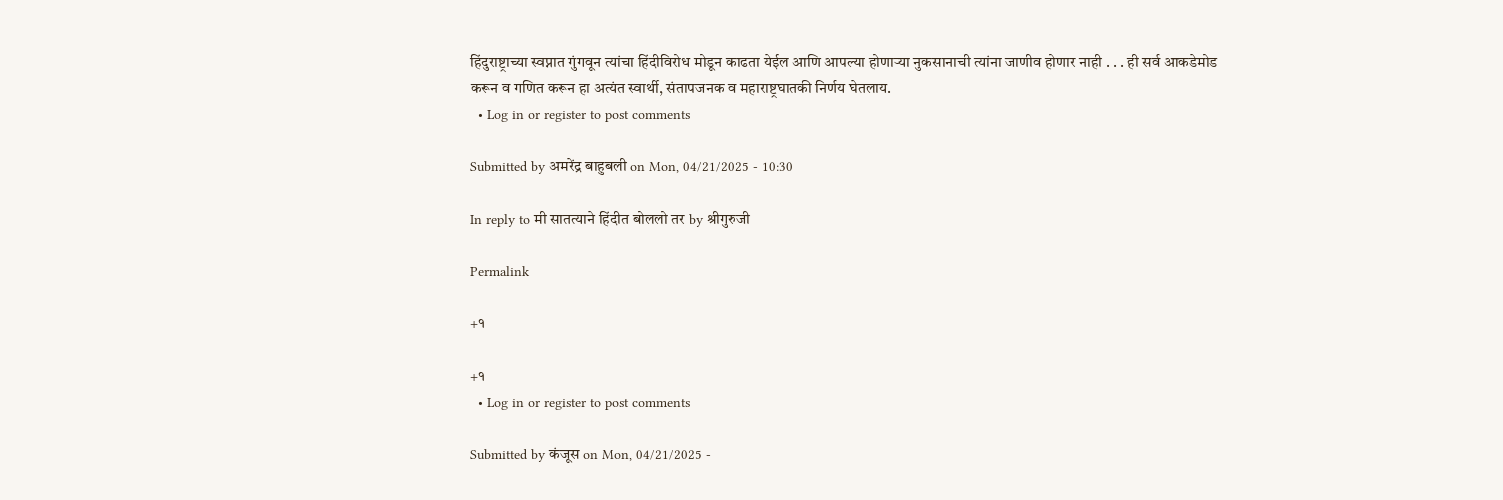हिंदुराष्ट्राच्या स्वप्नात गुंगवून त्यांचा हिंदीविरोध मोडून काढता येईल आणि आपल्या होणाऱ्या नुकसानाची त्यांना जाणीव होणार नाही . . . ही सर्व आकडेमोड करून व गणित करून हा अत्यंत स्वार्थी, संतापजनक व महाराष्ट्रघातकी निर्णय घेतलाय.
  • Log in or register to post comments

Submitted by अमरेंद्र बाहुबली on Mon, 04/21/2025 - 10:30

In reply to मी सातत्याने हिंदीत बोललो तर by श्रीगुरुजी

Permalink

+१

+१
  • Log in or register to post comments

Submitted by कंजूस on Mon, 04/21/2025 -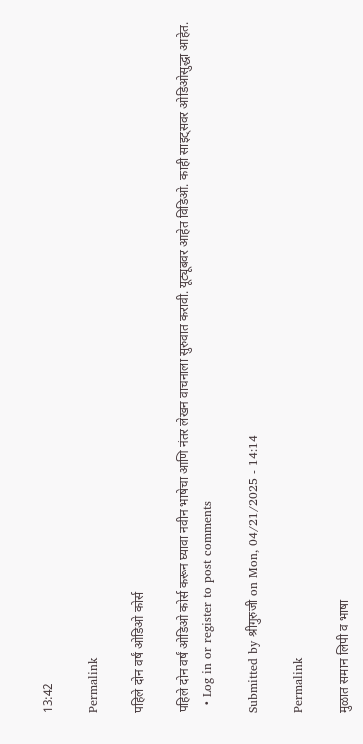13:42

Permalink

पहिले दोन वर्षं ओडिओ कोर्स

पहिले दोन वर्षं ओडिओ कोर्स करून घ्यावा नवीन भाषेचा आणि नंतर लेखन वाचनाला सुरुवात करावी. यूट्यूबवर आहेत विडिओ. काही साइट्सवर ओडिओसुद्धा आहेत.
  • Log in or register to post comments

Submitted by श्रीगुरुजी on Mon, 04/21/2025 - 14:14

Permalink

मुळात समान लिपी व भाषा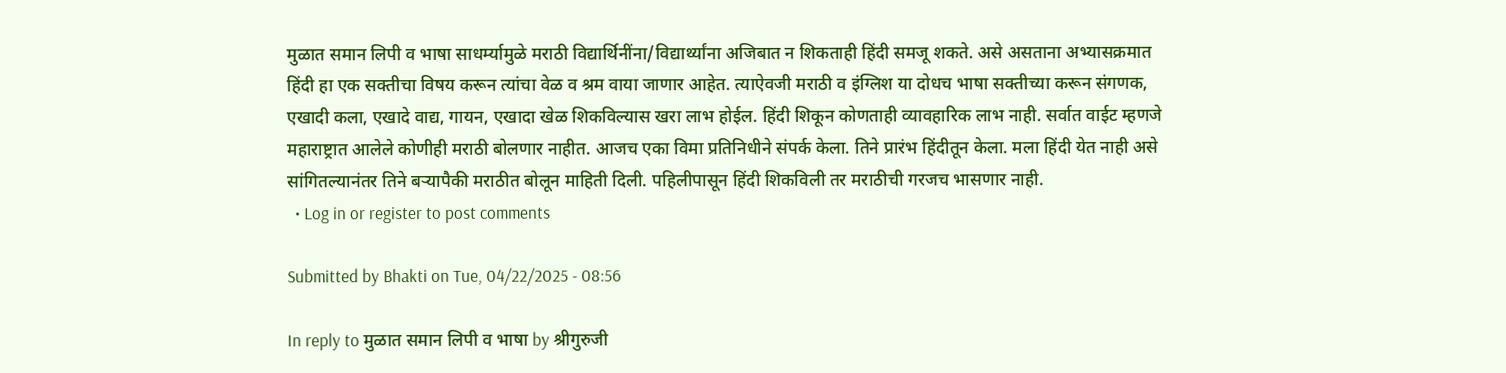मुळात समान लिपी व भाषा साधर्म्यामुळे मराठी विद्यार्थिनींना/विद्यार्थ्यांना अजिबात न शिकताही हिंदी समजू शकते. असे असताना अभ्यासक्रमात हिंदी हा एक सक्तीचा विषय करून त्यांचा वेळ व श्रम वाया जाणार आहेत. त्याऐवजी मराठी व इंग्लिश या दोधच भाषा सक्तीच्या करून संगणक, एखादी कला, एखादे वाद्य, गायन, एखादा खेळ शिकविल्यास खरा लाभ होईल. हिंदी शिकून कोणताही व्यावहारिक लाभ नाही. सर्वात वाईट म्हणजे महाराष्ट्रात आलेले कोणीही मराठी बोलणार नाहीत. आजच एका विमा प्रतिनिधीने संपर्क केला. तिने प्रारंभ हिंदीतून केला. मला हिंदी येत नाही असे सांगितल्यानंतर तिने बऱ्यापैकी मराठीत बोलून माहिती दिली. पहिलीपासून हिंदी शिकविली तर मराठीची गरजच भासणार नाही.
  • Log in or register to post comments

Submitted by Bhakti on Tue, 04/22/2025 - 08:56

In reply to मुळात समान लिपी व भाषा by श्रीगुरुजी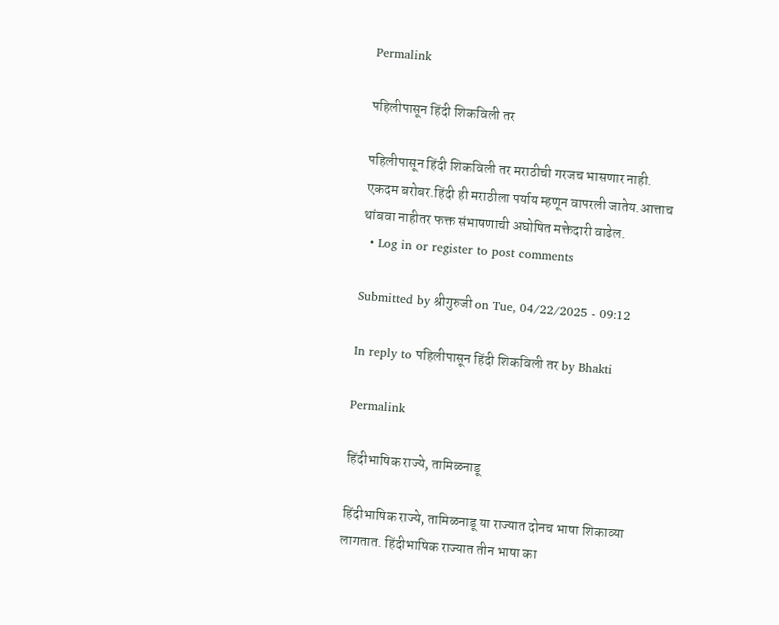Permalink

पहिलीपासून हिंदी शिकविली तर

पहिलीपासून हिंदी शिकविली तर मराठीची गरजच भासणार नाही.
एकदम बरोबर.हिंदी ही मराठीला पर्याय म्हणून वापरली जातेय.आत्ताच थांबवा नाहीतर फक्त संभाषणाची अघोषित मक्तेदारी वाढेल.
  • Log in or register to post comments

Submitted by श्रीगुरुजी on Tue, 04/22/2025 - 09:12

In reply to पहिलीपासून हिंदी शिकविली तर by Bhakti

Permalink

हिंदीभाषिक राज्ये, तामिळनाडू

हिंदीभाषिक राज्ये, तामिळनाडू या राज्यात दोनच भाषा शिकाव्या लागतात. हिंदीभाषिक राज्यात तीन भाषा का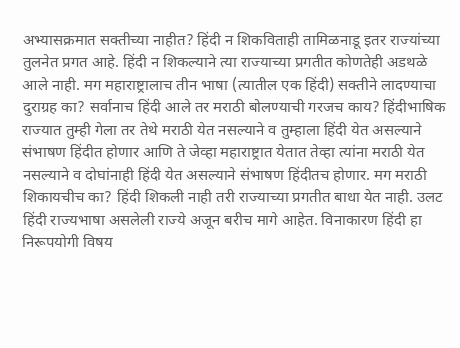अभ्यासक्रमात सक्तीच्या नाहीत? हिंदी न शिकविताही तामिळनाडू इतर राज्यांच्या तुलनेत प्रगत आहे. हिंदी न शिकल्याने त्या राज्याच्या प्रगतीत कोणतेही अडथळे आले नाही. मग महाराष्ट्रालाच तीन भाषा (त्यातील एक हिंदी) सक्तीने लादण्याचा दुराग्रह का? सर्वानाच हिंदी आले तर मराठी बोलण्याची गरजच काय? हिंदीभाषिक राज्यात तुम्ही गेला तर तेथे मराठी येत नसल्याने व तुम्हाला हिंदी येत असल्याने संभाषण हिंदीत होणार आणि ते जेव्हा महाराष्ट्रात येतात तेव्हा त्यांना मराठी येत नसल्याने व दोघांनाही हिंदी येत असल्याने संभाषण हिंदीतच होणार. मग मराठी शिकायचीच का? हिंदी शिकली नाही तरी राज्याच्या प्रगतीत बाधा येत नाही. उलट हिंदी राज्यभाषा असलेली राज्ये अजून बरीच मागे आहेत. विनाकारण हिंदी हा निरूपयोगी विषय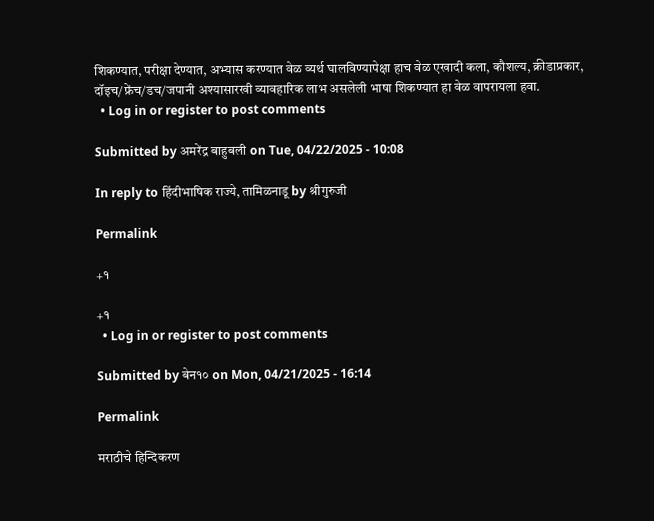शिकण्यात, परीक्षा देण्यात, अभ्यास करण्यात वेळ व्यर्थ घालविण्यापेक्षा हाच वेळ एखादी कला, कौशल्य, क्रीडाप्रकार, दॉइच/फ्रेंच/डच/जपानी अश्यासारखी व्यावहारिक लाभ असलेली भाषा शिकण्यात हा वेळ वापरायला हवा.
  • Log in or register to post comments

Submitted by अमरेंद्र बाहुबली on Tue, 04/22/2025 - 10:08

In reply to हिंदीभाषिक राज्ये, तामिळनाडू by श्रीगुरुजी

Permalink

+१

+१
  • Log in or register to post comments

Submitted by बेन१० on Mon, 04/21/2025 - 16:14

Permalink

मराठीचे हिन्दिकरण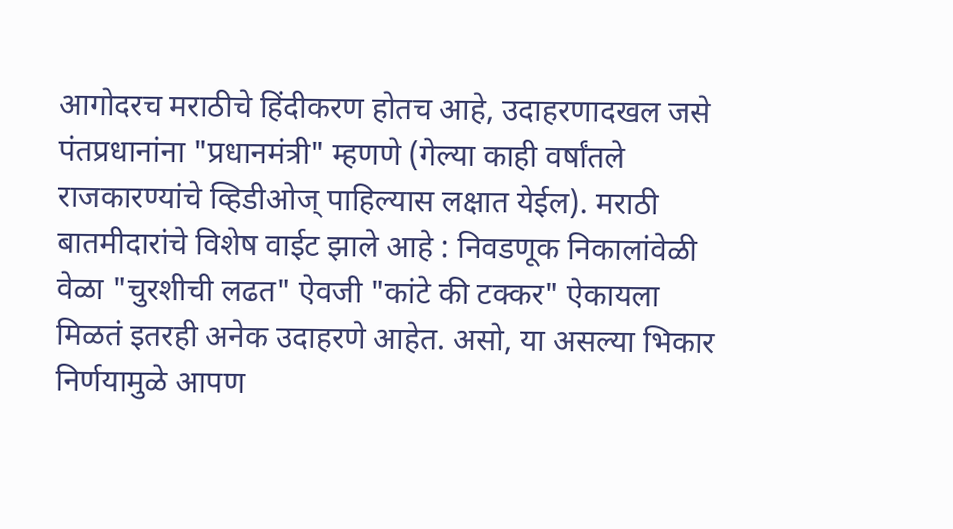आगोदरच मराठीचे हिंदीकरण होतच आहे, उदाहरणादखल जसे पंतप्रधानांना "प्रधानमंत्री" म्हणणे (गेल्या काही वर्षांतले राजकारण्यांचे व्हिडीओज् पाहिल्यास लक्षात येईल). मराठी बातमीदारांचे विशेष वाईट झाले आहे : निवडणूक निकालांवेळी वेळा "चुरशीची लढत" ऐवजी "कांटे की टक्कर" ऐकायला मिळतं इतरही अनेक उदाहरणे आहेत. असो, या असल्या भिकार निर्णयामुळे आपण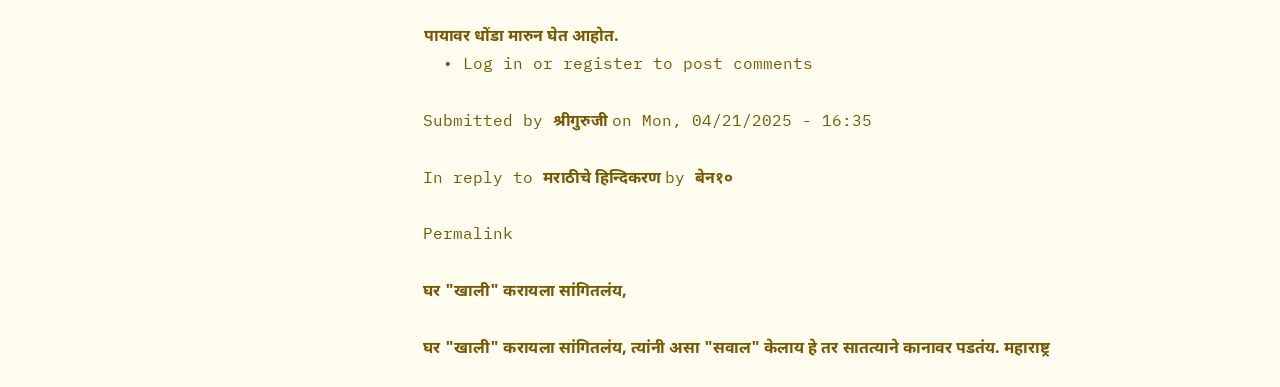पायावर धोंडा मारुन घेत आहोत.
  • Log in or register to post comments

Submitted by श्रीगुरुजी on Mon, 04/21/2025 - 16:35

In reply to मराठीचे हिन्दिकरण by बेन१०

Permalink

घर "खाली" करायला सांगितलंय,

घर "खाली" करायला सांगितलंय, त्यांनी असा "सवाल" केलाय हे तर सातत्याने कानावर पडतंय. महाराष्ट्र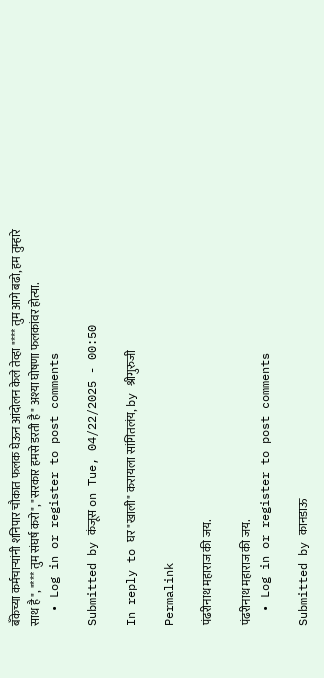बँकेच्या कर्मचाऱ्यांनी शनिपार चौकात फलक घेऊन आंदोलन केले तेव्हा "*** तुम आगे बढो, हम तुम्हारे साथ है", "*** तुम संघर्ष करो", "सरकार हमसे डरती है" अश्या घोषणा फलकांवर होत्या.
  • Log in or register to post comments

Submitted by कंजूस on Tue, 04/22/2025 - 00:50

In reply to घर "खाली" करायला सांगितलंय, by श्रीगुरुजी

Permalink

पंढरीनाथ महाराज की जय.

पंढरीनाथ महाराज की जय.
  • Log in or register to post comments

Submitted by कानडाऊ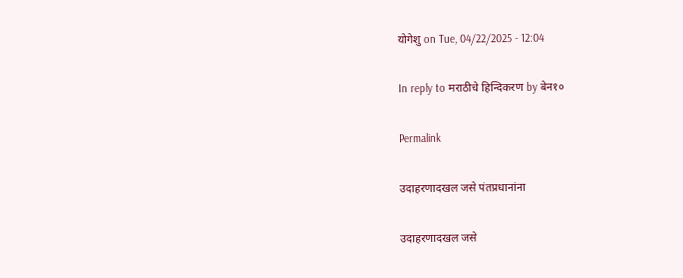योगेशु on Tue, 04/22/2025 - 12:04

In reply to मराठीचे हिन्दिकरण by बेन१०

Permalink

उदाहरणादखल जसे पंतप्रधानांना

उदाहरणादखल जसे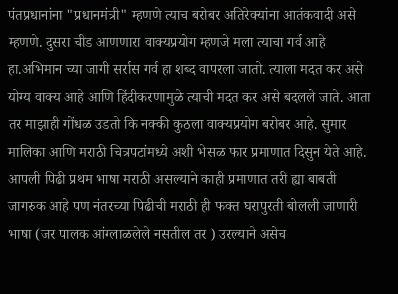पंतप्रधानांना "प्रधानमंत्री" म्हणणे त्याच बरोबर अतिरेक्यांना आतंकवादी असे म्हणणे. दुसरा चीड आणणारा वाक्यप्रयोग म्हणजे मला त्याचा गर्व आहे हा.अभिमान च्या जागी सर्रास गर्व हा शब्द वापरला जातो. त्याला मदत कर असे योग्य वाक्य आहे आणि हिंदीकरणामुळे त्याची मदत कर असे बदलले जाते. आता तर माझाही गोंधळ उडतो कि नक्की कुठला वाक्यप्रयोग बरोबर आहे. सुमार मालिका आणि मराठी चित्रपटांमध्ये अशी भेसळ फार प्रमाणात दिसुन येते आहे. आपली पिढी प्रथम भाषा मराठी असल्याने काही प्रमाणात तरी ह्या बाबती जागरुक आहे पण नंतरच्या पिढीची मराठी ही फक्त घरापुरती बोलली जाणारी भाषा (जर पालक आंग्लाळलेले नसतील तर ) उरल्याने असेच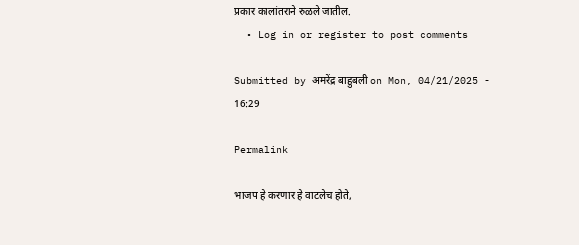प्रकार कालांतराने रुळले जातील.
  • Log in or register to post comments

Submitted by अमरेंद्र बाहुबली on Mon, 04/21/2025 - 16:29

Permalink

भाजप हे करणार हे वाटलेच होते,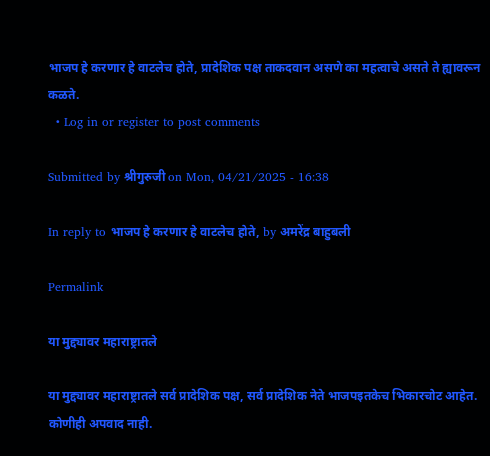भाजप हे करणार हे वाटलेच होते, प्रादेशिक पक्ष ताकदवान असणे का महत्वाचे असते ते ह्यावरून कळते.
  • Log in or register to post comments

Submitted by श्रीगुरुजी on Mon, 04/21/2025 - 16:38

In reply to भाजप हे करणार हे वाटलेच होते, by अमरेंद्र बाहुबली

Permalink

या मुद्द्यावर महाराष्ट्रातले

या मुद्द्यावर महाराष्ट्रातले सर्व प्रादेशिक पक्ष, सर्व प्रादेशिक नेते भाजपइतकेच भिकारचोट आहेत. कोणीही अपवाद नाही.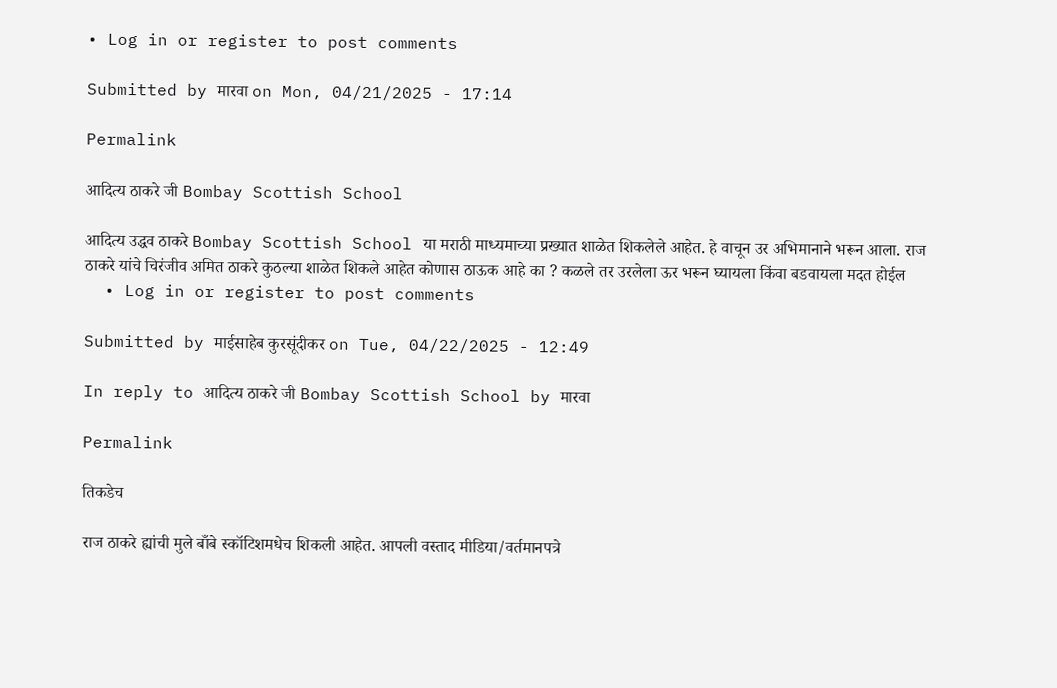• Log in or register to post comments

Submitted by मारवा on Mon, 04/21/2025 - 17:14

Permalink

आदित्य ठाकरे जी Bombay Scottish School

आदित्य उद्धव ठाकरे Bombay Scottish School या मराठी माध्यमाच्या प्रख्यात शाळेत शिकलेले आहेत. हे वाचून उर अभिमानाने भरून आला. राज ठाकरे यांचे चिरंजीव अमित ठाकरे कुठल्या शाळेत शिकले आहेत कोणास ठाऊक आहे का ? कळले तर उरलेला ऊर भरून घ्यायला किंवा बडवायला मदत होईल
  • Log in or register to post comments

Submitted by माईसाहेब कुरसूंदीकर on Tue, 04/22/2025 - 12:49

In reply to आदित्य ठाकरे जी Bombay Scottish School by मारवा

Permalink

तिकडेच

राज ठाकरे ह्यांची मुले बाँबे स्कॉटिशमधेच शिकली आहेत. आपली वस्ताद मीडिया/वर्तमानपत्रे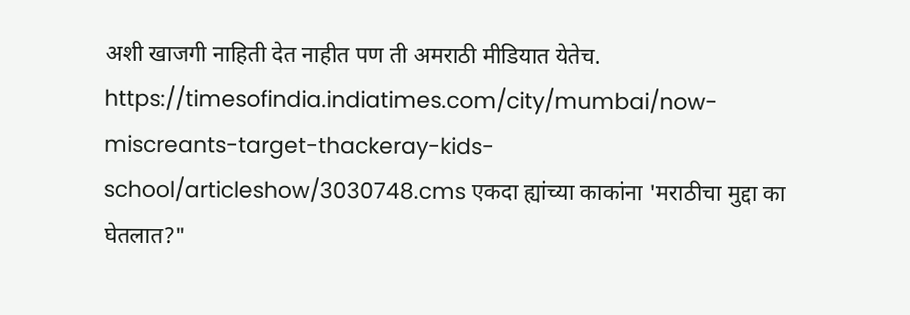अशी खाजगी नाहिती देत नाहीत पण ती अमराठी मीडियात येतेच. https://timesofindia.indiatimes.com/city/mumbai/now-miscreants-target-thackeray-kids-school/articleshow/3030748.cms एकदा ह्यांच्या काकांना 'मराठीचा मुद्दा का घेतलात?"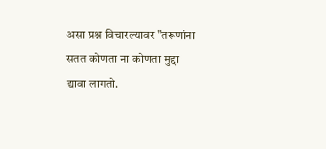असा प्रश्न विचारल्यावर "तरूणांना सतत कोणता ना कोणता मुद्दा द्यावा लागतो.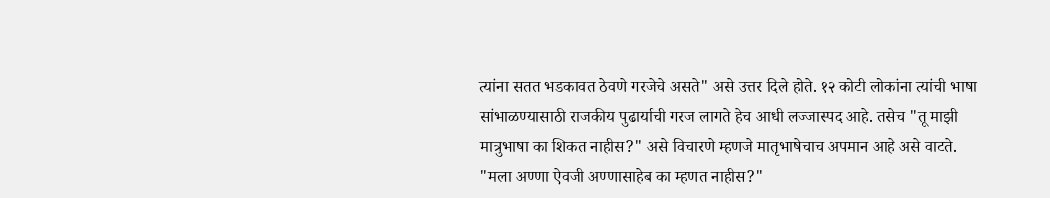त्यांना सतत भडकावत ठेवणे गरजेचे असते" असे उत्तर दिले होते. १२ कोटी लोकांना त्यांची भाषा सांभाळण्यासाठी राजकीय पुढार्याची गरज लागते हेच आधी लज्जास्पद आहे. तसेच "तू माझी मात्रुभाषा का शिकत नाहीस?" असे विचारणे म्हणजे मातृभाषेचाच अपमान आहे असे वाटते. "मला अण्णा ऐवजी अण्णासाहेब का म्हणत नाहीस?"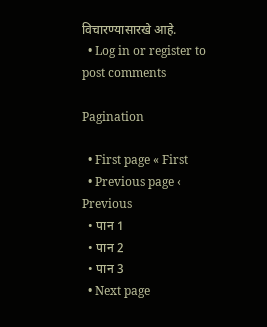विचारण्यासारखे आहे.
  • Log in or register to post comments

Pagination

  • First page « First
  • Previous page ‹ Previous
  • पान 1
  • पान 2
  • पान 3
  • Next page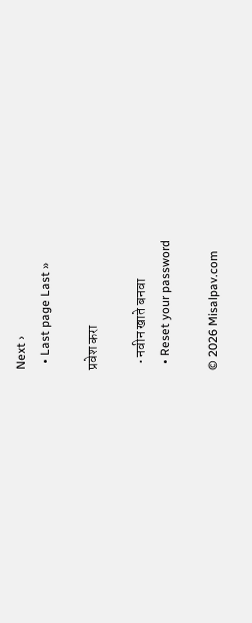Next ›
  • Last page Last »

प्रवेश करा

  • नवीन खाते बनवा
  • Reset your password

© 2026 Misalpav.com